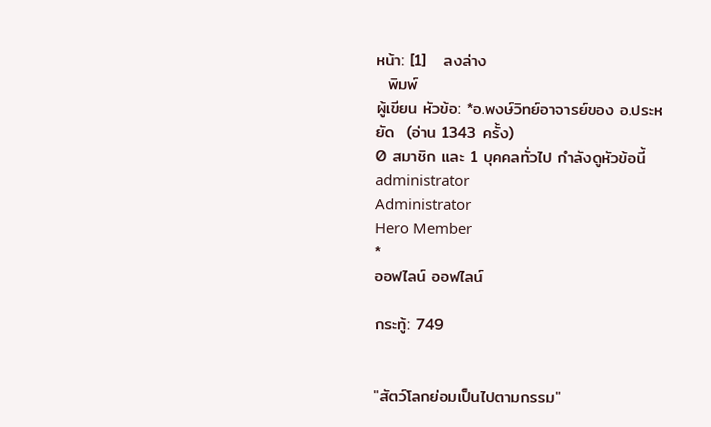หน้า: [1]   ลงล่าง
  พิมพ์
ผู้เขียน หัวข้อ: *อ.พงษ์วิทย์อาจารย์ของ อ.ประหยัด  (อ่าน 1343 ครั้ง)
0 สมาชิก และ 1 บุคคลทั่วไป กำลังดูหัวข้อนี้
administrator
Administrator
Hero Member
*
ออฟไลน์ ออฟไลน์

กระทู้: 749


"สัตว์โลกย่อมเป็นไปตามกรรม"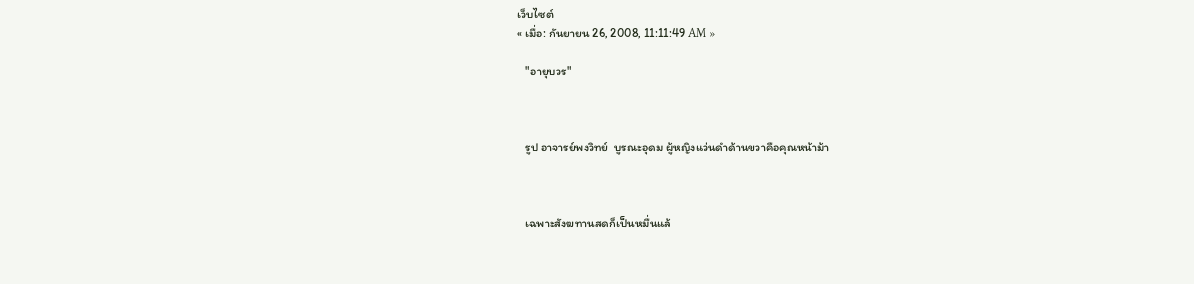เว็บไซต์
« เมื่อ: กันยายน 26, 2008, 11:11:49 AM »

   "อายุบวร"



   รูป อาจารย์พงวิทย์  บูรณะอุดม ผู้หญิงแว่นดำด้านขวาคือคุณหน้าม้า



   เฉพาะสังฆทานสดก็เป็นหมื่นแล้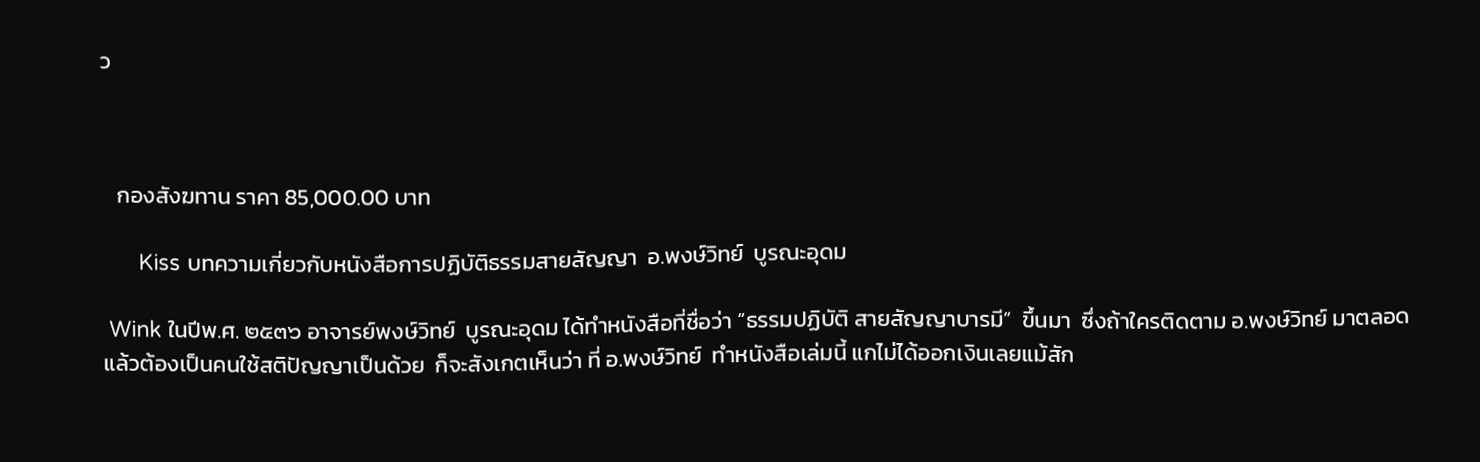ว



   กองสังฆทาน ราคา 85,000.00 บาท

      Kiss บทความเกี่ยวกับหนังสือการปฏิบัติธรรมสายสัญญา  อ.พงษ์วิทย์  บูรณะอุดม

 Wink ในปีพ.ศ. ๒๕๓๖ อาจารย์พงษ์วิทย์  บูรณะอุดม ได้ทำหนังสือที่ชื่อว่า “ธรรมปฏิบัติ สายสัญญาบารมี”  ขึ้นมา  ซึ่งถ้าใครติดตาม อ.พงษ์วิทย์ มาตลอดแล้วต้องเป็นคนใช้สติปัญญาเป็นด้วย  ก็จะสังเกตเห็นว่า ที่ อ.พงษ์วิทย์  ทำหนังสือเล่มนี้ แกไม่ได้ออกเงินเลยแม้สัก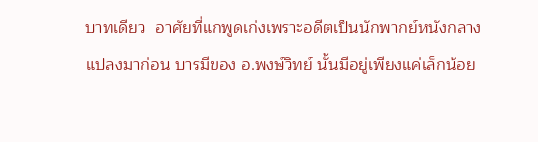บาทเดียว  อาศัยที่แกพูดเก่งเพราะอดีตเป็นนักพากย์หนังกลางแปลงมาก่อน บารมีของ อ.พงษ์วิทย์ นั้นมีอยู่เพียงแค่เล็กน้อย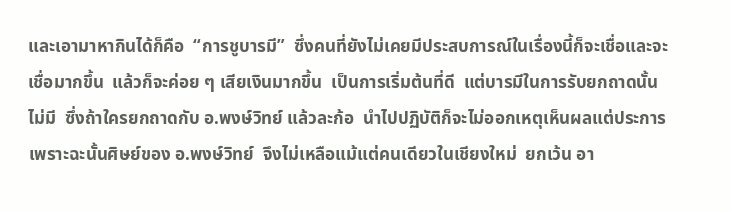และเอามาหากินได้ก็คือ  “การชูบารมี”  ซึ่งคนที่ยังไม่เคยมีประสบการณ์ในเรื่องนี้ก็จะเชื่อและจะเชื่อมากขึ้น  แล้วก็จะค่อย ๆ เสียเงินมากขึ้น  เป็นการเริ่มต้นที่ดี  แต่บารมีในการรับยกถาดนั้นไม่มี  ซึ่งถ้าใครยกถาดกับ อ.พงษ์วิทย์ แล้วละก้อ  นำไปปฏิบัติก็จะไม่ออกเหตุเห็นผลแต่ประการ   เพราะฉะนั้นศิษย์ของ อ.พงษ์วิทย์  จึงไม่เหลือแม้แต่คนเดียวในเชียงใหม่  ยกเว้น อา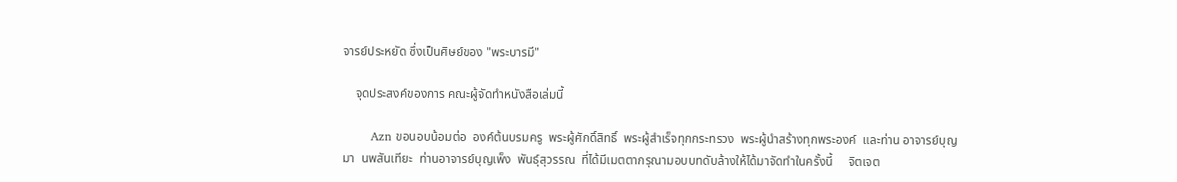จารย์ประหยัด ซึ่งเป็นศิษย์ของ "พระบารมี"

    จุดประสงค์ของการ คณะผู้จัดทำหนังสือเล่มนี้

       Azn ขอนอบน้อมต่อ  องค์ต้นบรมครู  พระผู้ศักดิ์สิทธิ์  พระผู้สำเร็จทุกกระทรวง  พระผู้นำสร้างทุกพระองค์  และท่าน อาจารย์บุญมา  นพสันเทียะ  ท่านอาจารย์บุญเพ็ง  พันธุ์สุวรรณ  ที่ได้มีเมตตากรุณามอบบทดับล้างให้ได้มาจัดทำในครั้งนี้     จิตเจต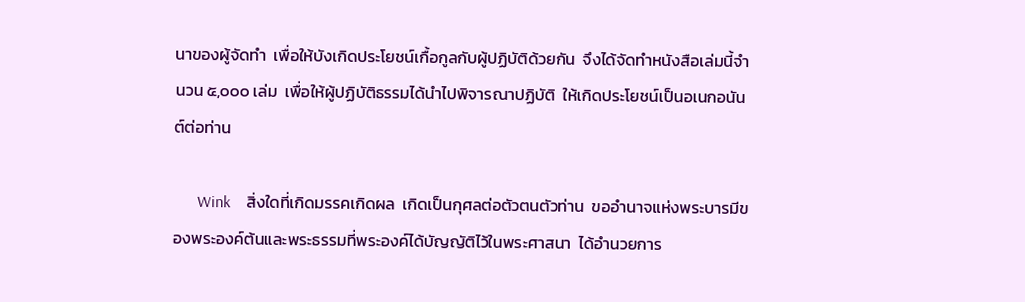นาของผู้จัดทำ  เพื่อให้บังเกิดประโยชน์เกื้อกูลกับผู้ปฏิบัติด้วยกัน  จึงได้จัดทำหนังสือเล่มนี้จำนวน ๕,๐๐๐ เล่ม  เพื่อให้ผู้ปฏิบัติธรรมได้นำไปพิจารณาปฏิบัติ  ให้เกิดประโยชน์เป็นอเนกอนันต์ต่อท่าน

      Wink    สิ่งใดที่เกิดมรรคเกิดผล  เกิดเป็นกุศลต่อตัวตนตัวท่าน  ขออำนาจแห่งพระบารมีของพระองค์ต้นและพระธรรมที่พระองค์ได้บัญญัติไว้ในพระศาสนา  ได้อำนวยการ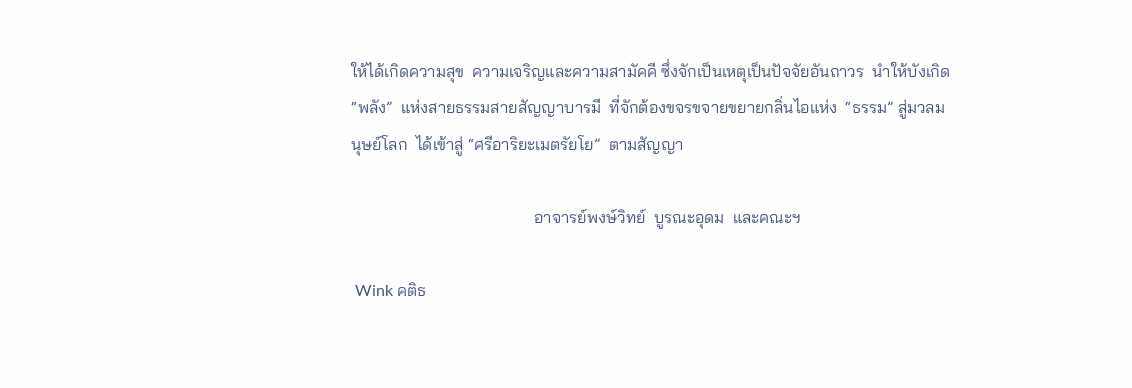ให้ได้เกิดความสุข  ความเจริญและความสามัคคี ซึ่งจักเป็นเหตุเป็นปัจจัยอันถาวร  นำให้บังเกิด  “พลัง”  แห่งสายธรรมสายสัญญาบารมี  ที่จักต้องขจรขจายขยายกลิ่นไอแห่ง  “ธรรม” สู่มวลมนุษย์โลก  ได้เข้าสู่ “ศรีอาริยะเมตรัยโย”  ตามสัญญา

                                            อาจารย์พงษ์วิทย์  บูรณะอุดม  และคณะฯ

 Wink คติธ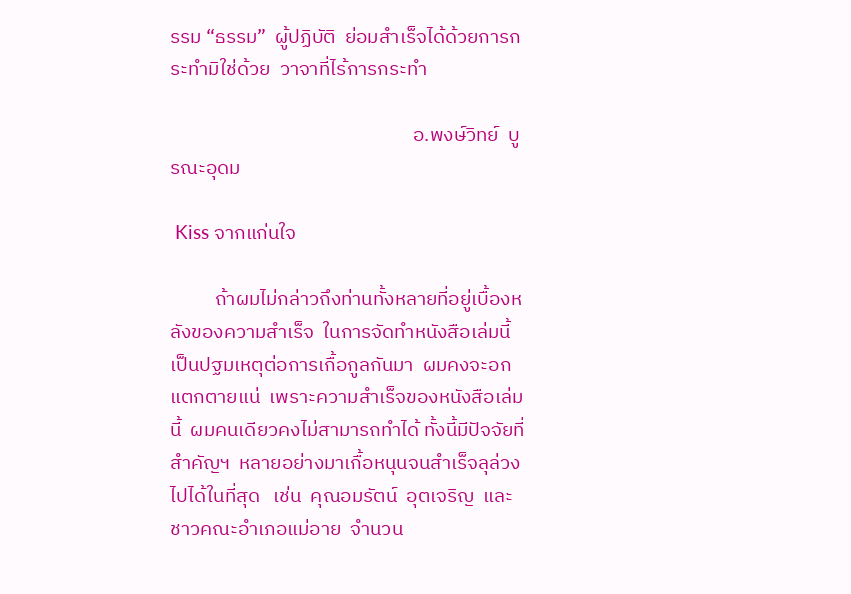รรม “ธรรม”  ผู้ปฏิบัติ  ย่อมสำเร็จได้ด้วยการกระทำมิใช่ด้วย  วาจาที่ไร้การกระทำ

                                                      อ.พงษ์วิทย์  บูรณะอุดม

 Kiss จากแก่นใจ

          ถ้าผมไม่กล่าวถึงท่านทั้งหลายที่อยู่เบื้องหลังของความสำเร็จ  ในการจัดทำหนังสือเล่มนี้  เป็นปฐมเหตุต่อการเกื้อกูลกันมา  ผมคงจะอกแตกตายแน่  เพราะความสำเร็จของหนังสือเล่มนี้  ผมคนเดียวคงไม่สามารถทำได้ ทั้งนี้มีปัจจัยที่สำคัญฯ  หลายอย่างมาเกื้อหนุนจนสำเร็จลุล่วงไปได้ในที่สุด   เช่น  คุณอมรัตน์  อุตเจริญ  และ  ชาวคณะอำเภอแม่อาย  จำนวน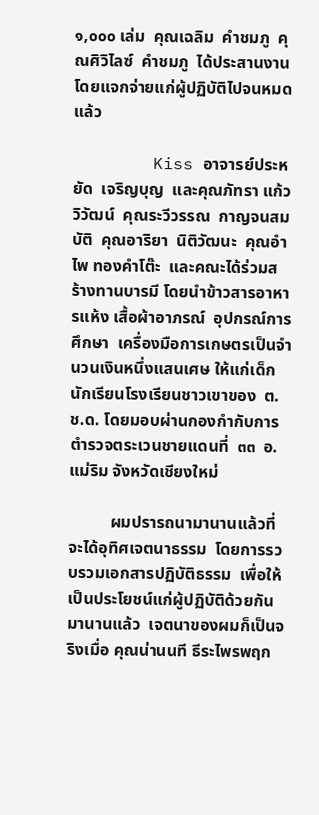๑,๐๐๐ เล่ม  คุณเฉลิม  คำชมภู  คุณศิวิไลซ์  คำชมภู  ได้ประสานงานโดยแจกจ่ายแก่ผู้ปฏิบัติไปจนหมดแล้ว

        Kiss อาจารย์ประหยัด  เจริญบุญ  และคุณภัทรา แก้ววิวัฒน์  คุณระวีวรรณ  กาญจนสมบัติ  คุณอาริยา  นิติวัฒนะ  คุณอำไพ ทองคำโต๊ะ  และคณะได้ร่วมสร้างทานบารมี โดยนำข้าวสารอาหารแห้ง เสื้อผ้าอาภรณ์  อุปกรณ์การศึกษา  เครื่องมือการเกษตรเป็นจำนวนเงินหนึ่งแสนเศษ ให้แก่เด็กนักเรียนโรงเรียนชาวเขาของ  ต.ช.ด. โดยมอบผ่านกองกำกับการตำรวจตระเวนชายแดนที่  ๓๓  อ.แม่ริม จังหวัดเชียงใหม่

          ผมปรารถนามานานแล้วที่จะได้อุทิศเจตนาธรรม  โดยการรวบรวมเอกสารปฏิบัติธรรม  เพื่อให้เป็นประโยชน์แก่ผู้ปฏิบัติด้วยกันมานานแล้ว  เจตนาของผมก็เป็นจริงเมื่อ คุณน่านนที ธีระไพรพฤก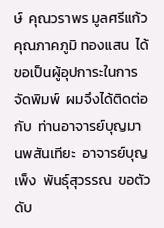ษ์  คุณวราพร มูลศรีแก้ว  คุณภาคภูมิ ทองแสน  ได้ขอเป็นผู้อุปการะในการจัดพิมพ์  ผมจึงได้ติดต่อกับ  ท่านอาจารย์บุญมา นพสันเทียะ  อาจารย์บุญเพ็ง  พันธุ์สุวรรณ  ขอตัวดับ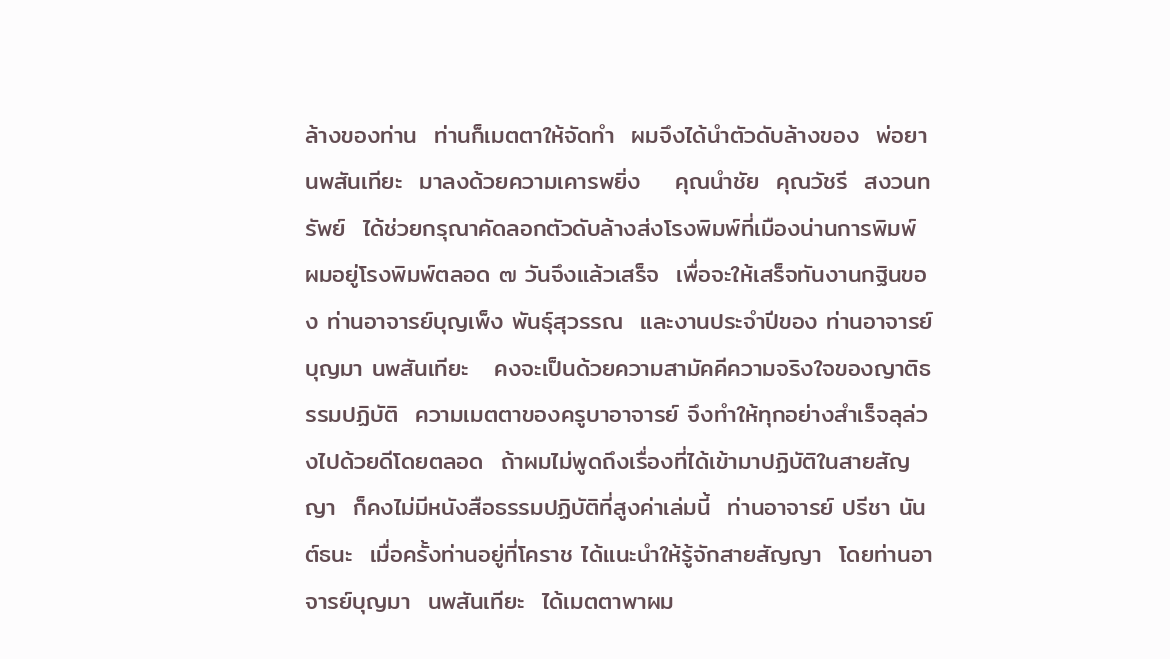ล้างของท่าน  ท่านก็เมตตาให้จัดทำ  ผมจึงได้นำตัวดับล้างของ  พ่อยา นพสันเทียะ  มาลงด้วยความเคารพยิ่ง    คุณนำชัย  คุณวัชรี  สงวนทรัพย์  ได้ช่วยกรุณาคัดลอกตัวดับล้างส่งโรงพิมพ์ที่เมืองน่านการพิมพ์  ผมอยู่โรงพิมพ์ตลอด ๗ วันจึงแล้วเสร็จ  เพื่อจะให้เสร็จทันงานกฐินของ ท่านอาจารย์บุญเพ็ง พันธุ์สุวรรณ  และงานประจำปีของ ท่านอาจารย์บุญมา นพสันเทียะ   คงจะเป็นด้วยความสามัคคีความจริงใจของญาติธรรมปฏิบัติ  ความเมตตาของครูบาอาจารย์ จึงทำให้ทุกอย่างสำเร็จลุล่วงไปด้วยดีโดยตลอด  ถ้าผมไม่พูดถึงเรื่องที่ได้เข้ามาปฏิบัติในสายสัญญา  ก็คงไม่มีหนังสือธรรมปฏิบัติที่สูงค่าเล่มนี้  ท่านอาจารย์ ปรีชา นันต์ธนะ  เมื่อครั้งท่านอยู่ที่โคราช ได้แนะนำให้รู้จักสายสัญญา  โดยท่านอาจารย์บุญมา  นพสันเทียะ  ได้เมตตาพาผม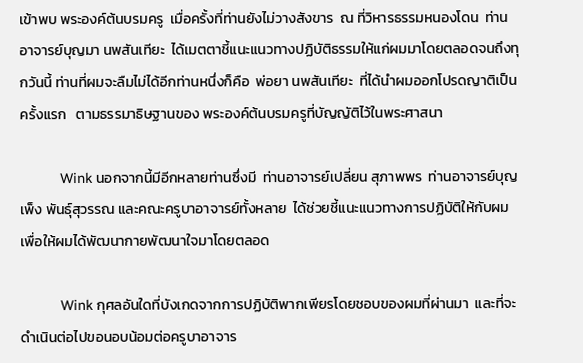เข้าพบ พระองค์ต้นบรมครู  เมื่อครั้งที่ท่านยังไม่วางสังขาร  ณ ที่วิหารธรรมหนองโดน  ท่านอาจารย์บุญมา นพสันเทียะ  ได้เมตตาชี้แนะแนวทางปฏิบัติธรรมให้แก่ผมมาโดยตลอดจนถึงทุกวันนี้ ท่านที่ผมจะลืมไม่ได้อีกท่านหนึ่งก็คือ  พ่อยา นพสันเทียะ  ที่ได้นำผมออกโปรดญาติเป็นครั้งแรก   ตามธรรมาธิษฐานของ พระองค์ต้นบรมครูที่บัญญัติไว้ในพระศาสนา

          Wink นอกจากนี้มีอีกหลายท่านซึ่งมี  ท่านอาจารย์เปลี่ยน สุภาพพร  ท่านอาจารย์บุญเพ็ง พันธุ์สุวรรณ และคณะครูบาอาจารย์ทั้งหลาย  ได้ช่วยชี้แนะแนวทางการปฏิบัติให้กับผม  เพื่อให้ผมได้พัฒนากายพัฒนาใจมาโดยตลอด

          Wink กุศลอันใดที่บังเกดจากการปฏิบัติพากเพียรโดยชอบของผมที่ผ่านมา  และที่จะดำเนินต่อไปขอนอบน้อมต่อครูบาอาจาร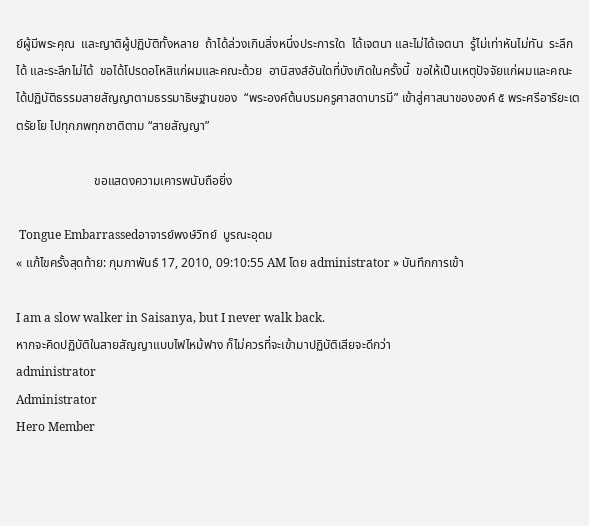ย์ผู้มีพระคุณ  และญาติผู้ปฏิบัติทั้งหลาย  ถ้าได้ล่วงเกินสิ่งหนึ่งประการใด  ได้เจตนา และไม่ได้เจตนา  รู้ไม่เท่าหันไม่ทัน  ระลึกได้ และระลึกไม่ได้  ขอได้โปรดอโหสิแก่ผมและคณะด้วย  อานิสงส์อันใดที่บังเกิดในครั้งนี้  ขอให้เป็นเหตุปัจจัยแก่ผมและคณะ  ได้ปฏิบัติธรรมสายสัญญาตามธรรมาธิษฐานของ  “พระองค์ต้นบรมครูศาสดาบารมี” เข้าสู่ศาสนาขององค์ ๕ พระศรีอาริยะเตตรัยโย ไปทุกภพทุกชาติตาม “สายสัญญา”

                         ขอแสดงความเคารพนับถือยิ่ง

 Tongue Embarrassedอาจารย์พงษ์วิทย์  บูรณะอุดม
« แก้ไขครั้งสุดท้าย: กุมภาพันธ์ 17, 2010, 09:10:55 AM โดย administrator » บันทึกการเข้า

I am a slow walker in Saisanya, but I never walk back.
หากจะคิดปฏิบัติในสายสัญญาแบบไฟไหม้ฟาง ก็ไม่ควรที่จะเข้ามาปฏิบัติเสียจะดีกว่า
administrator
Administrator
Hero Member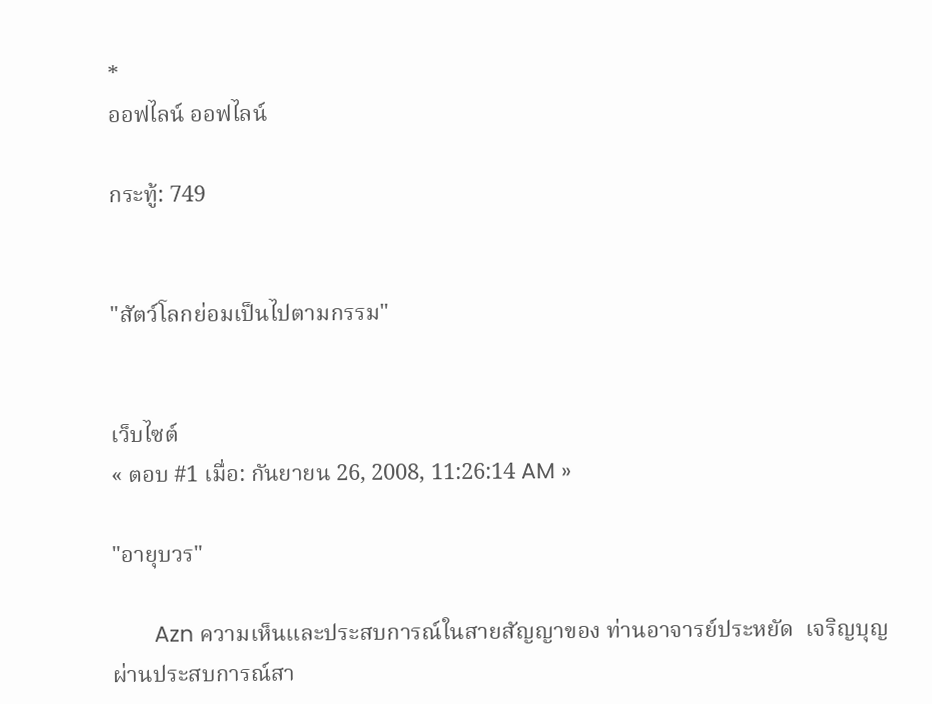*
ออฟไลน์ ออฟไลน์

กระทู้: 749


"สัตว์โลกย่อมเป็นไปตามกรรม"


เว็บไซต์
« ตอบ #1 เมื่อ: กันยายน 26, 2008, 11:26:14 AM »

"อายุบวร"

       Azn ความเห็นและประสบการณ์ในสายสัญญาของ ท่านอาจารย์ประหยัด  เจริญบุญ ผ่านประสบการณ์สา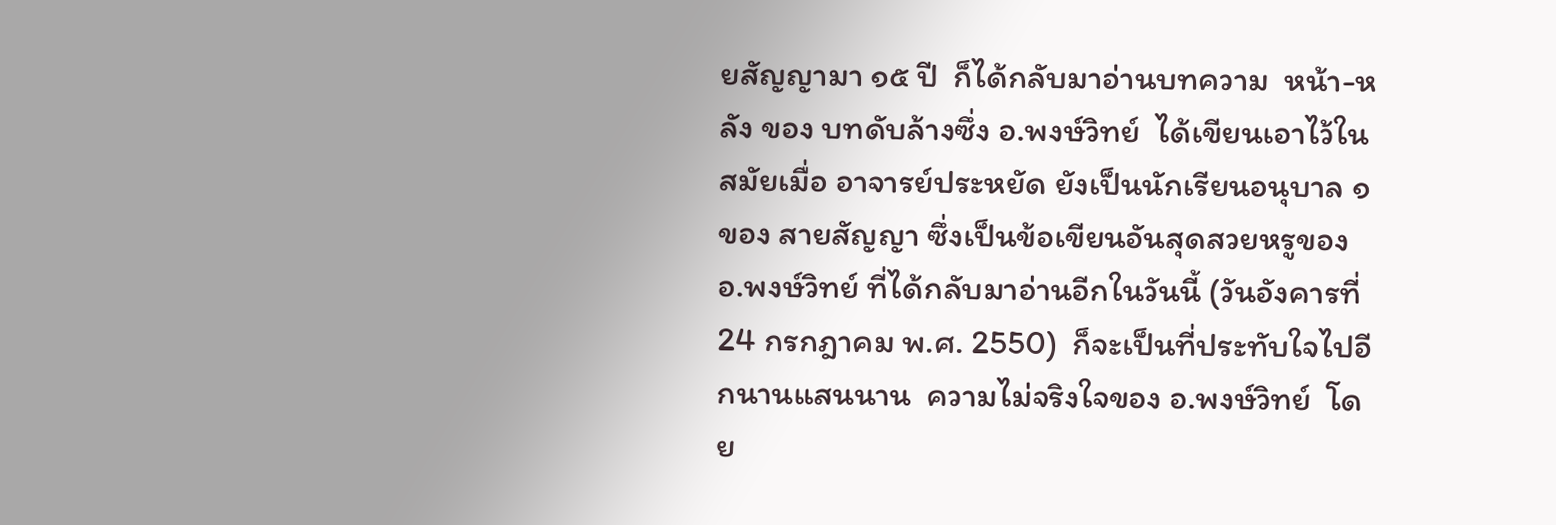ยสัญญามา ๑๕ ปี  ก็ได้กลับมาอ่านบทความ  หน้า-หลัง ของ บทดับล้างซึ่ง อ.พงษ์วิทย์  ได้เขียนเอาไว้ในสมัยเมื่อ อาจารย์ประหยัด ยังเป็นนักเรียนอนุบาล ๑ ของ สายสัญญา ซึ่งเป็นข้อเขียนอันสุดสวยหรูของ อ.พงษ์วิทย์ ที่ได้กลับมาอ่านอีกในวันนี้ (วันอังคารที่ 24 กรกฎาคม พ.ศ. 2550)  ก็จะเป็นที่ประทับใจไปอีกนานแสนนาน  ความไม่จริงใจของ อ.พงษ์วิทย์  โดย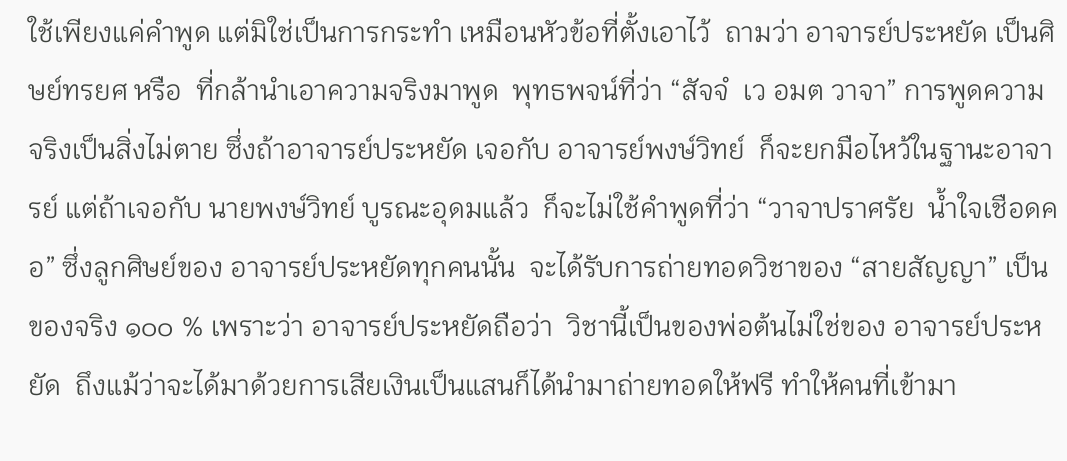ใช้เพียงแค่คำพูด แต่มิใช่เป็นการกระทำ เหมือนหัวข้อที่ตั้งเอาไว้  ถามว่า อาจารย์ประหยัด เป็นศิษย์ทรยศ หรือ  ที่กล้านำเอาความจริงมาพูด  พุทธพจน์ที่ว่า “สัจจํ  เว อมต วาจา” การพูดความจริงเป็นสิ่งไม่ตาย ซึ่งถ้าอาจารย์ประหยัด เจอกับ อาจารย์พงษ์วิทย์  ก็จะยกมือไหว้ในฐานะอาจารย์ แต่ถ้าเจอกับ นายพงษ์วิทย์ บูรณะอุดมแล้ว  ก็จะไม่ใช้คำพูดที่ว่า “วาจาปราศรัย  น้ำใจเชือดคอ” ซึ่งลูกศิษย์ของ อาจารย์ประหยัดทุกคนนั้น  จะได้รับการถ่ายทอดวิชาของ “สายสัญญา” เป็นของจริง ๑๐๐ % เพราะว่า อาจารย์ประหยัดถือว่า  วิชานี้เป็นของพ่อต้นไม่ใช่ของ อาจารย์ประหยัด  ถึงแม้ว่าจะได้มาด้วยการเสียเงินเป็นแสนก็ได้นำมาถ่ายทอดให้ฟรี ทำให้คนที่เข้ามา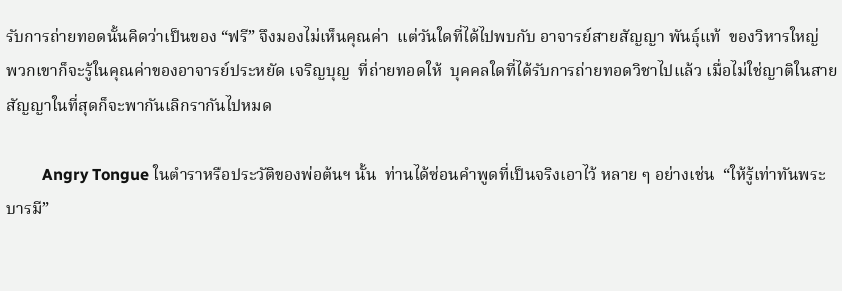รับการถ่ายทอดนั้นคิดว่าเป็นของ “ฟรี” จึงมองไม่เห็นคุณค่า  แต่วันใดที่ได้ไปพบกับ อาจารย์สายสัญญา พันธุ์แท้  ของวิหารใหญ่  พวกเขาก็จะรู้ในคุณค่าของอาจารย์ประหยัด เจริญบุญ  ที่ถ่ายทอดให้  บุคคลใดที่ได้รับการถ่ายทอดวิชาไปแล้ว เมื่อไม่ใช่ญาติในสายสัญญาในที่สุดก็จะพากันเลิกรากันไปหมด

         Angry Tongue ในตำราหรือประวัติของพ่อต้นฯ นั้น  ท่านได้ซ่อนคำพูดที่เป็นจริงเอาไว้ หลาย ๆ อย่างเช่น  “ให้รู้เท่าทันพระบารมี”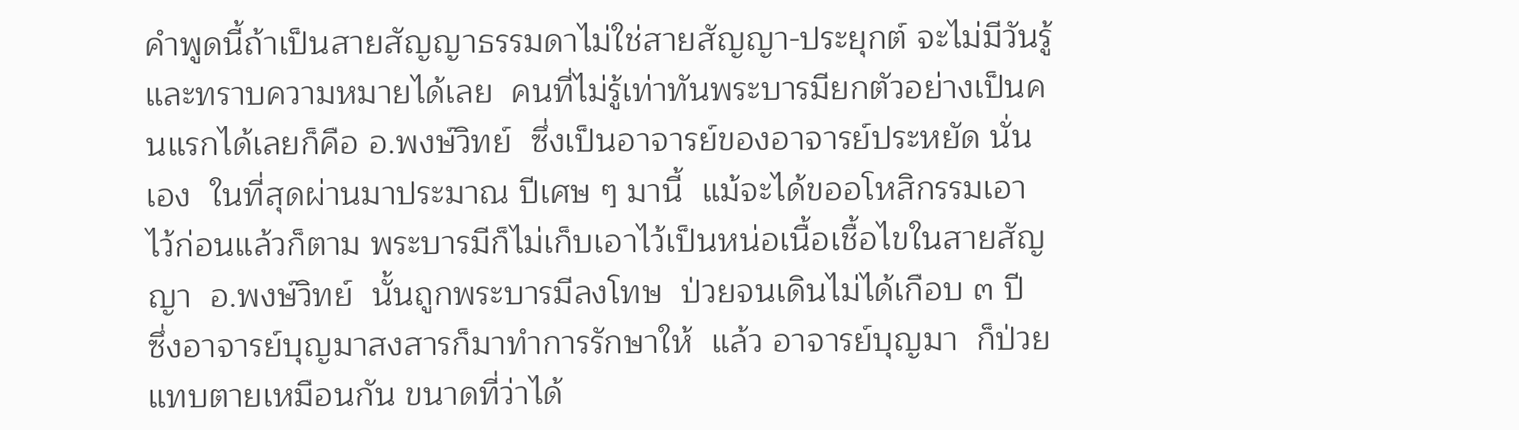คำพูดนี้ถ้าเป็นสายสัญญาธรรมดาไม่ใช่สายสัญญา-ประยุกต์ จะไม่มีวันรู้และทราบความหมายได้เลย  คนที่ไม่รู้เท่าทันพระบารมียกตัวอย่างเป็นคนแรกได้เลยก็คือ อ.พงษ์วิทย์  ซึ่งเป็นอาจารย์ของอาจารย์ประหยัด นั่นเอง  ในที่สุดผ่านมาประมาณ ปีเศษ ๆ มานี้  แม้จะได้ขออโหสิกรรมเอาไว้ก่อนแล้วก็ตาม พระบารมีก็ไม่เก็บเอาไว้เป็นหน่อเนื้อเชื้อไขในสายสัญญา  อ.พงษ์วิทย์  นั้นถูกพระบารมีลงโทษ  ป่วยจนเดินไม่ได้เกือบ ๓ ปี  ซึ่งอาจารย์บุญมาสงสารก็มาทำการรักษาให้  แล้ว อาจารย์บุญมา  ก็ป่วยแทบตายเหมือนกัน ขนาดที่ว่าได้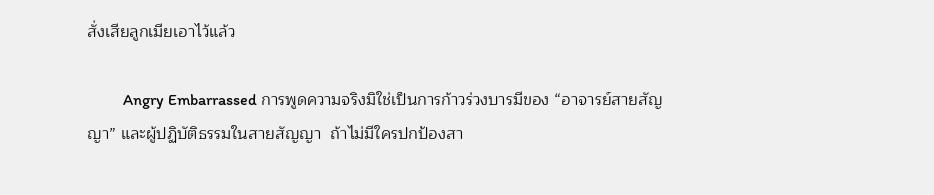สั่งเสียลูกเมียเอาไว้แล้ว

         Angry Embarrassed การพูดความจริงมิใช่เป็นการก้าวร่วงบารมีของ “อาจารย์สายสัญญา” และผู้ปฏิบัติธรรมในสายสัญญา  ถ้าไม่มีใครปกป้องสา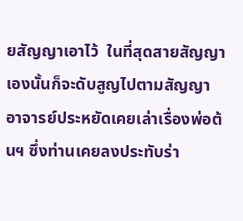ยสัญญาเอาไว้  ในที่สุดสายสัญญาเองนั้นก็จะดับสูญไปตามสัญญา อาจารย์ประหยัดเคยเล่าเรื่องพ่อต้นฯ ซึ่งท่านเคยลงประทับร่า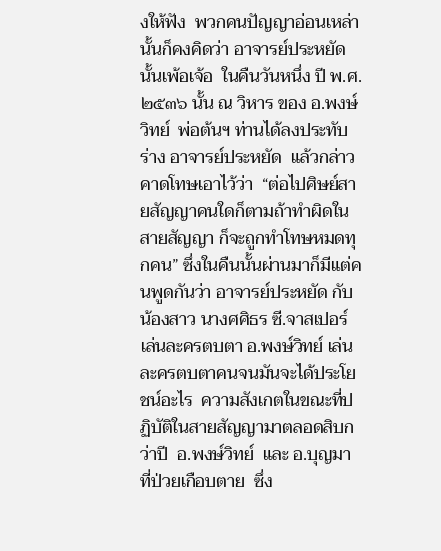งให้ฟัง  พวกคนปัญญาอ่อนเหล่านั้นก็คงคิดว่า อาจารย์ประหยัด นั้นเพ้อเจ้อ  ในคืนวันหนึ่ง ปี พ.ศ. ๒๕๓๖ นั้น ณ วิหาร ของ อ.พงษ์วิทย์  พ่อต้นฯ ท่านได้ลงประทับร่าง อาจารย์ประหยัด  แล้วกล่าวคาดโทษเอาไว้ว่า  “ต่อไปศิษย์สายสัญญาคนใดก็ตามถ้าทำผิดในสายสัญญา ก็จะถูกทำโทษหมดทุกคน” ซึ่งในคืนนั้นผ่านมาก็มีแต่คนพูดกันว่า อาจารย์ประหยัด กับน้องสาว นางศศิธร ซี.จาสเปอร์ เล่นละครตบตา อ.พงษ์วิทย์ เล่นละครตบตาคนจนมันจะได้ประโยชน์อะไร  ความสังเกตในขณะที่ปฏิบัติในสายสัญญามาตลอดสิบกว่าปี  อ.พงษ์วิทย์  และ อ.บุญมา ที่ป่วยเกือบตาย  ซึ่ง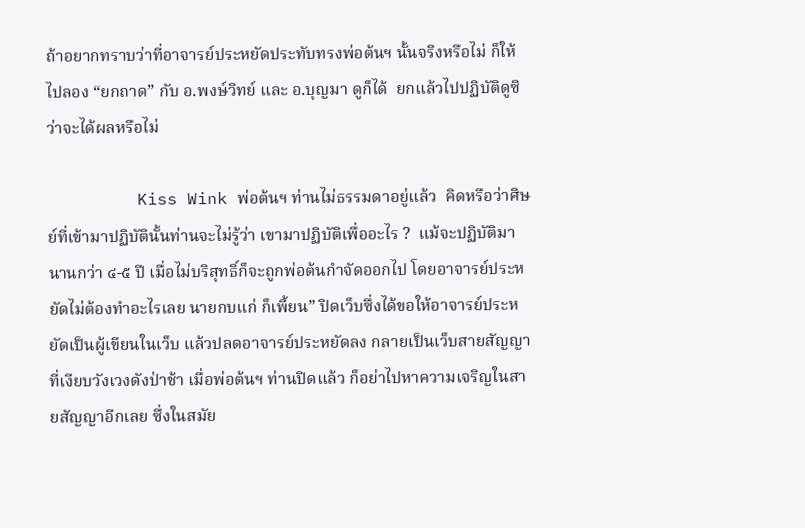ถ้าอยากทราบว่าที่อาจารย์ประหยัดประทับทรงพ่อต้นฯ นั้นจริงหรือไม่ ก็ให้ไปลอง “ยกถาด” กับ อ.พงษ์วิทย์ และ อ.บุญมา ดูก็ได้  ยกแล้วไปปฏิบัติดูซิว่าจะได้ผลหรือไม่

         Kiss Wink พ่อต้นฯ ท่านไม่ธรรมดาอยู่แล้ว  คิดหรือว่าศิษย์ที่เข้ามาปฏิบัตินั้นท่านจะไม่รู้ว่า เขามาปฏิบัติเพื่ออะไร ?  แม้จะปฏิบัติมานานกว่า ๔-๕ ปี เมื่อไม่บริสุทธิ์ก็จะถูกพ่อต้นกำจัดออกไป โดยอาจารย์ประหยัดไม่ต้องทำอะไรเลย นายกบแก่ ก็เพี้ยน” ปิดเว็บซึ่งได้ขอให้อาจารย์ประหยัดเป็นผู้เขียนในเว็บ แล้วปลดอาจารย์ประหยัดลง กลายเป็นเว็บสายสัญญา ที่เงียบวังเวงดังป่าช้า เมื่อพ่อต้นฯ ท่านปิดแล้ว ก็อย่าไปหาความเจริญในสายสัญญาอีกเลย ซึ่งในสมัย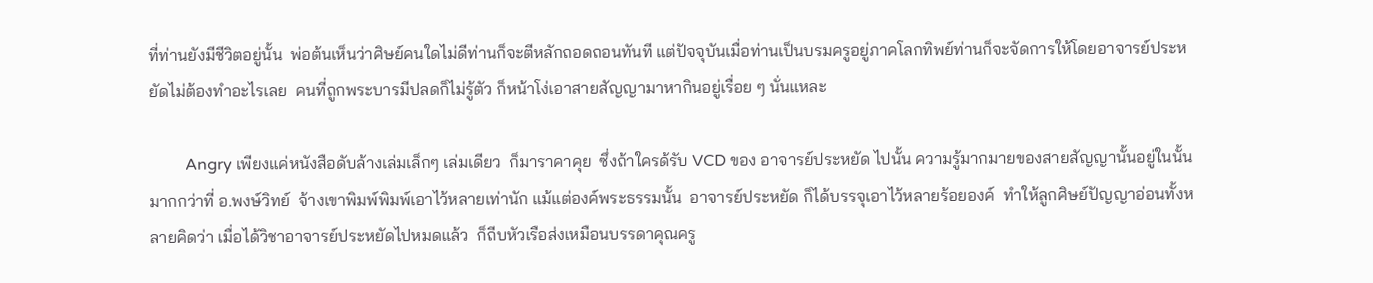ที่ท่านยังมีชีวิตอยู่นั้น  พ่อต้นเห็นว่าศิษย์คนใดไม่ดีท่านก็จะตีหลักถอดถอนทันที แต่ปัจจุบันเมื่อท่านเป็นบรมครูอยู่ภาคโลกทิพย์ท่านก็จะจัดการให้โดยอาจารย์ประหยัดไม่ต้องทำอะไรเลย  คนที่ถูกพระบารมีปลดก็ไม่รู้ตัว ก็หน้าโง่เอาสายสัญญามาหากินอยู่เรื่อย ๆ นั่นแหละ

         Angry เพียงแค่หนังสือดับล้างเล่มเล็กๆ เล่มเดียว  ก็มาราคาคุย  ซึ่งถ้าใครด้รับ VCD ของ อาจารย์ประหยัด ไปนั้น ความรู้มากมายของสายสัญญานั้นอยู่ในนั้น  มากกว่าที่ อ.พงษ์วิทย์  จ้างเขาพิมพ์พิมพ์เอาไว้หลายเท่านัก แม้แต่องค์พระธรรมนั้น  อาจารย์ประหยัด ก็ได้บรรจุเอาไว้หลายร้อยองค์  ทำให้ลูกศิษย์ปัญญาอ่อนทั้งหลายคิดว่า เมื่อได้วิชาอาจารย์ประหยัดไปหมดแล้ว  ก็ถีบหัวเรือส่งเหมือนบรรดาคุณครู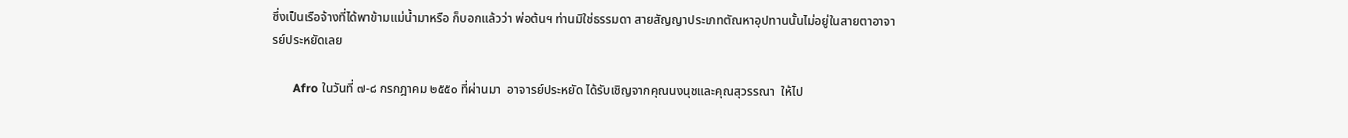ซึ่งเป็นเรือจ้างที่ได้พาข้ามแม่น้ำมาหรือ ก็บอกแล้วว่า พ่อต้นฯ ท่านมิใช่ธรรมดา สายสัญญาประเภทตัณหาอุปทานนั้นไม่อยู่ในสายตาอาจารย์ประหยัดเลย

       Afro ในวันที่ ๗-๘ กรกฎาคม ๒๕๕๐ ที่ผ่านมา  อาจารย์ประหยัด ได้รับเชิญจากคุณนงนุชและคุณสุวรรณา  ให้ไป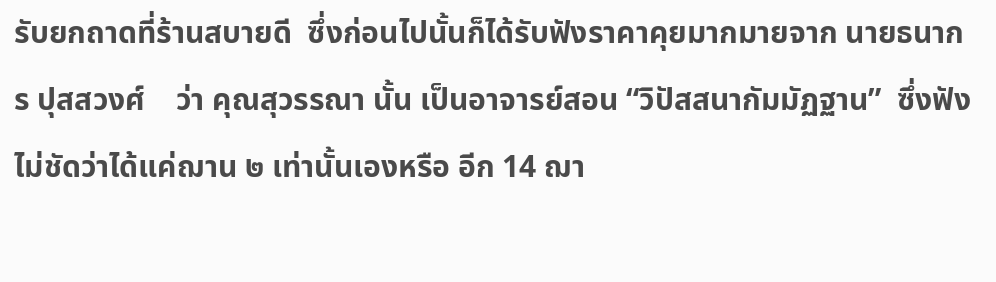รับยกถาดที่ร้านสบายดี  ซึ่งก่อนไปนั้นก็ได้รับฟังราคาคุยมากมายจาก นายธนากร ปุสสวงศ์    ว่า คุณสุวรรณา นั้น เป็นอาจารย์สอน “วิปัสสนากัมมัฏฐาน”  ซึ่งฟังไม่ชัดว่าได้แค่ฌาน ๒ เท่านั้นเองหรือ อีก 14 ฌา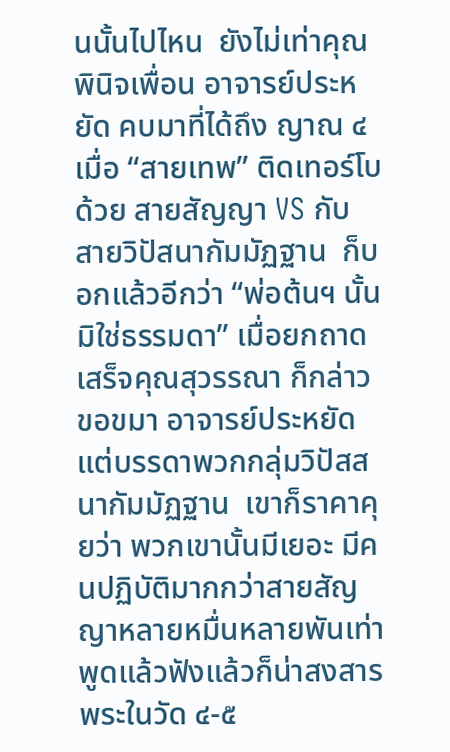นนั้นไปไหน  ยังไม่เท่าคุณพินิจเพื่อน อาจารย์ประหยัด คบมาที่ได้ถึง ญาณ ๔  เมื่อ “สายเทพ” ติดเทอร์โบด้วย สายสัญญา VS กับ สายวิปัสนากัมมัฏฐาน  ก็บอกแล้วอีกว่า “พ่อต้นฯ นั้นมิใช่ธรรมดา” เมื่อยกถาดเสร็จคุณสุวรรณา ก็กล่าวขอขมา อาจารย์ประหยัด  แต่บรรดาพวกกลุ่มวิปัสสนากัมมัฏฐาน  เขาก็ราคาคุยว่า พวกเขานั้นมีเยอะ มีคนปฏิบัติมากกว่าสายสัญญาหลายหมื่นหลายพันเท่า  พูดแล้วฟังแล้วก็น่าสงสาร  พระในวัด ๔-๕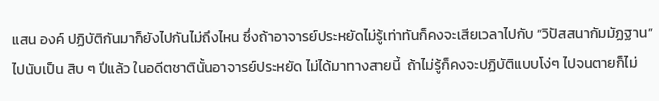แสน องค์ ปฏิบัติกันมาก็ยังไปกันไม่ถึงไหน ซึ่งถ้าอาจารย์ประหยัดไม่รู้เท่าทันก็คงจะเสียเวลาไปกับ “วิปัสสนากัมมัฏฐาน” ไปนับเป็น สิบ ๆ ปีแล้ว ในอดีตชาตินั้นอาจารย์ประหยัด ไม่ได้มาทางสายนี้  ถ้าไม่รู้ก็คงจะปฏิบัติแบบโง่ๆ ไปจนตายก็ไม่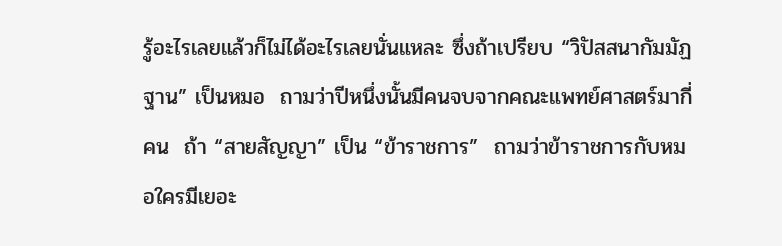รู้อะไรเลยแล้วก็ไม่ได้อะไรเลยนั่นแหละ ซึ่งถ้าเปรียบ “วิปัสสนากัมมัฏฐาน” เป็นหมอ  ถามว่าปีหนึ่งนั้นมีคนจบจากคณะแพทย์ศาสตร์มากี่คน  ถ้า “สายสัญญา” เป็น “ข้าราชการ”  ถามว่าข้าราชการกับหมอใครมีเยอะ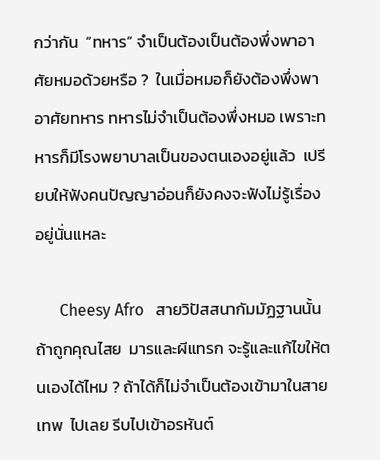กว่ากัน  “ทหาร” จำเป็นต้องเป็นต้องพึ่งพาอาศัยหมอด้วยหรือ ?  ในเมื่อหมอก็ยังต้องพึ่งพาอาศัยทหาร ทหารไม่จำเป็นต้องพึ่งหมอ เพราะทหารก็มีโรงพยาบาลเป็นของตนเองอยู่แล้ว  เปรียบให้ฟังคนปัญญาอ่อนก็ยังคงจะฟังไม่รู้เรื่องอยู่นั่นแหละ

      Cheesy Afro   สายวิปัสสนากัมมัฏฐานนั้น ถ้าถูกคุณไสย  มารและผีแทรก จะรู้และแก้ไขให้ตนเองได้ไหม ? ถ้าได้ก็ไม่จำเป็นต้องเข้ามาในสายเทพ  ไปเลย รีบไปเข้าอรหันต์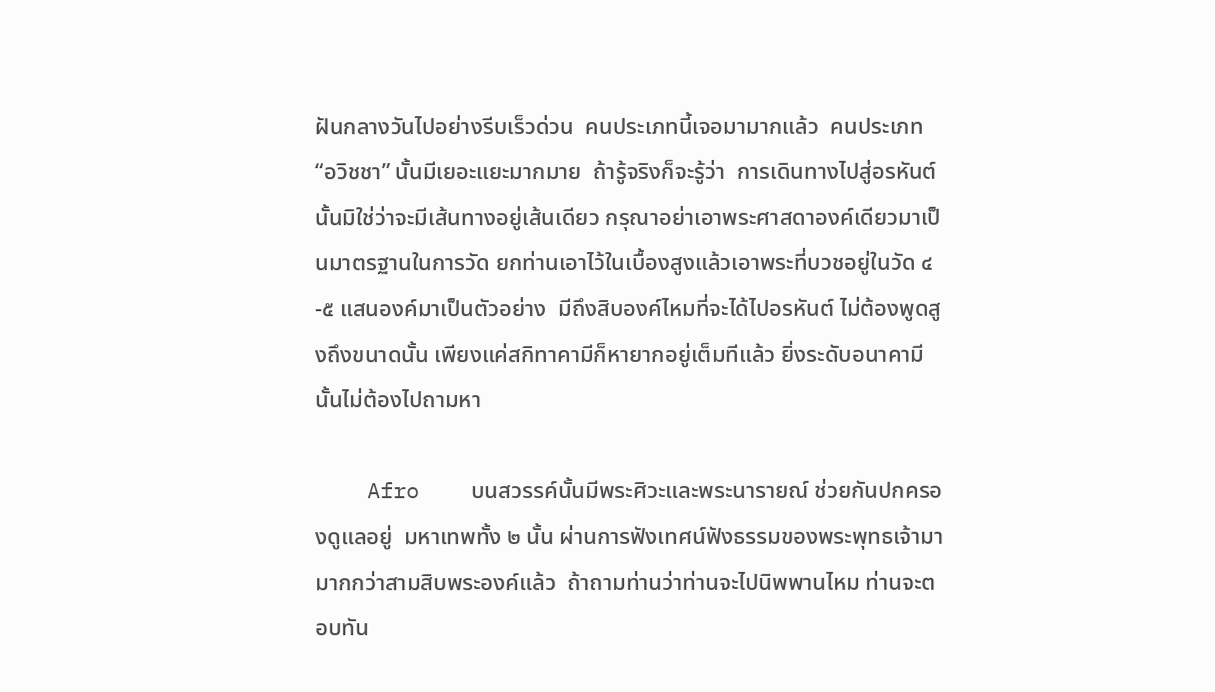ฝันกลางวันไปอย่างรีบเร็วด่วน  คนประเภทนี้เจอมามากแล้ว  คนประเภท “อวิชชา” นั้นมีเยอะแยะมากมาย  ถ้ารู้จริงก็จะรู้ว่า  การเดินทางไปสู่อรหันต์ นั้นมิใช่ว่าจะมีเส้นทางอยู่เส้นเดียว กรุณาอย่าเอาพระศาสดาองค์เดียวมาเป็นมาตรฐานในการวัด ยกท่านเอาไว้ในเบื้องสูงแล้วเอาพระที่บวชอยู่ในวัด ๔-๕ แสนองค์มาเป็นตัวอย่าง  มีถึงสิบองค์ไหมที่จะได้ไปอรหันต์ ไม่ต้องพูดสูงถึงขนาดนั้น เพียงแค่สกิทาคามีก็หายากอยู่เต็มทีแล้ว ยิ่งระดับอนาคามีนั้นไม่ต้องไปถามหา

    Afro    บนสวรรค์นั้นมีพระศิวะและพระนารายณ์ ช่วยกันปกครองดูแลอยู่  มหาเทพทั้ง ๒ นั้น ผ่านการฟังเทศน์ฟังธรรมของพระพุทธเจ้ามามากกว่าสามสิบพระองค์แล้ว  ถ้าถามท่านว่าท่านจะไปนิพพานไหม ท่านจะตอบทัน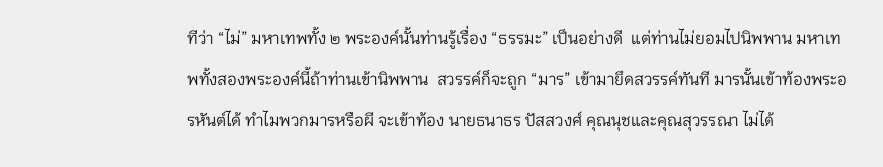ทีว่า “ไม่” มหาเทพทั้ง ๒ พระองค์นั้นท่านรู้เรื่อง “ธรรมะ” เป็นอย่างดี  แต่ท่านไม่ยอมไปนิพพาน มหาเทพทั้งสองพระองค์นี้ถ้าท่านเข้านิพพาน  สวรรค์ก็จะถูก “มาร” เข้ามายึดสวรรค์ทันที มารนั้นเข้าท้องพระอรหันต์ได้ ทำไมพวกมารหรือผี จะเข้าท้อง นายธนาธร ปัสสวงศ์ คุณนุชและคุณสุวรรณา ไม่ได้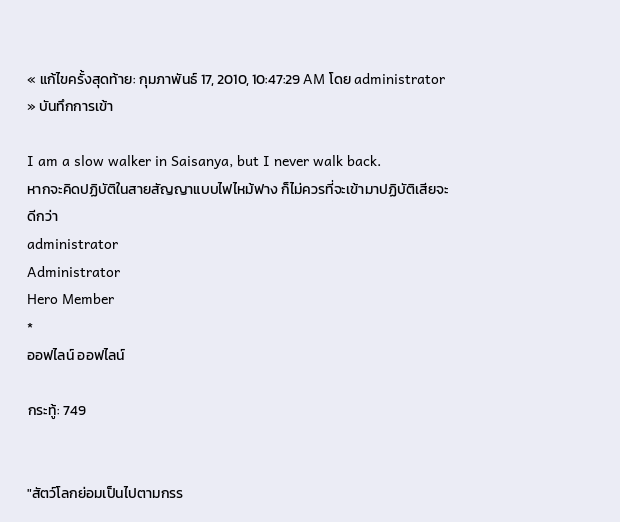« แก้ไขครั้งสุดท้าย: กุมภาพันธ์ 17, 2010, 10:47:29 AM โดย administrator » บันทึกการเข้า

I am a slow walker in Saisanya, but I never walk back.
หากจะคิดปฏิบัติในสายสัญญาแบบไฟไหม้ฟาง ก็ไม่ควรที่จะเข้ามาปฏิบัติเสียจะดีกว่า
administrator
Administrator
Hero Member
*
ออฟไลน์ ออฟไลน์

กระทู้: 749


"สัตว์โลกย่อมเป็นไปตามกรร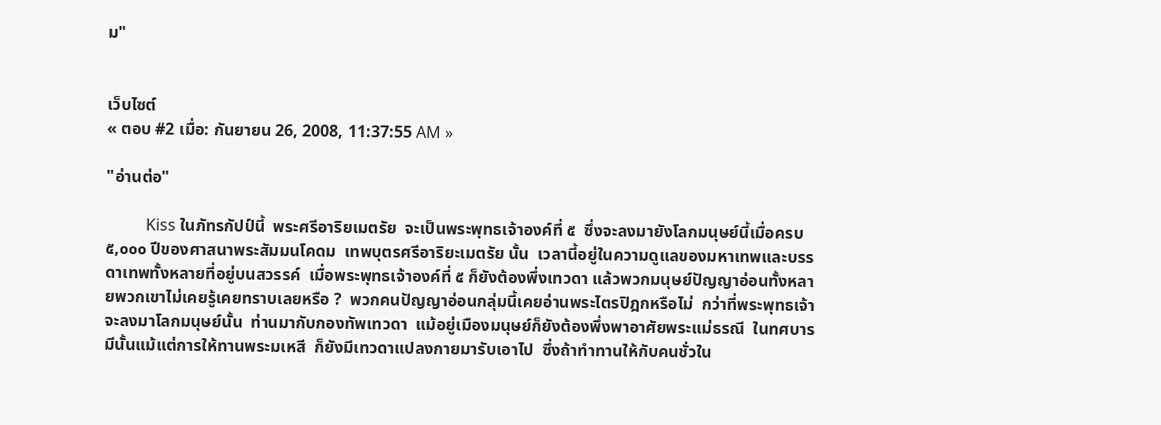ม"


เว็บไซต์
« ตอบ #2 เมื่อ: กันยายน 26, 2008, 11:37:55 AM »

"อ่านต่อ"

          Kiss ในภัทรกัปป์นี้  พระศรีอาริยเมตรัย  จะเป็นพระพุทธเจ้าองค์ที่ ๕  ซึ่งจะลงมายังโลกมนุษย์นี้เมื่อครบ ๕,๐๐๐ ปีของศาสนาพระสัมมนโคดม  เทพบุตรศรีอาริยะเมตรัย นั้น  เวลานี้อยู่ในความดูแลของมหาเทพและบรรดาเทพทั้งหลายที่อยู่บนสวรรค์  เมื่อพระพุทธเจ้าองค์ที่ ๕ ก็ยังต้องพึ่งเทวดา แล้วพวกมนุษย์ปัญญาอ่อนทั้งหลายพวกเขาไม่เคยรู้เคยทราบเลยหรือ ?  พวกคนปัญญาอ่อนกลุ่มนี้เคยอ่านพระไตรปิฎกหรือไม่  กว่าที่พระพุทธเจ้าจะลงมาโลกมนุษย์นั้น  ท่านมากับกองทัพเทวดา  แม้อยู่เมืองมนุษย์ก็ยังต้องพึ่งพาอาศัยพระแม่ธรณี  ในทศบารมีนั้นแม้แต่การให้ทานพระมเหสี  ก็ยังมีเทวดาแปลงกายมารับเอาไป  ซึ่งถ้าทำทานให้กับคนชั่วใน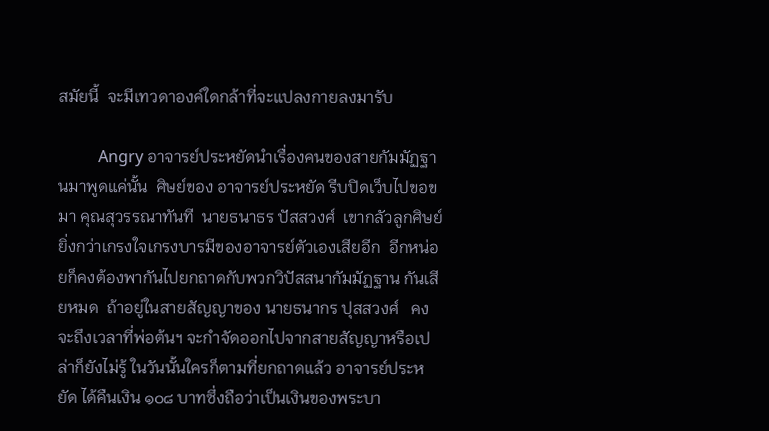สมัยนี้  จะมีเทวดาองค์ใดกล้าที่จะแปลงกายลงมารับ

          Angry อาจารย์ประหยัดนำเรื่องคนของสายกัมมัฏฐานมาพูดแค่นั้น  ศิษย์ของ อาจารย์ประหยัด รีบปิดเว็บไปขอขมา คุณสุวรรณาทันที  นายธนาธร ปัสสวงศ์  เขากลัวลูกศิษย์ยิ่งกว่าเกรงใจเกรงบารมีของอาจารย์ตัวเองเสียอีก  อีกหน่อยก็คงต้องพากันไปยกถาดกับพวกวิปัสสนากัมมัฏฐาน กันเสียหมด  ถ้าอยู่ในสายสัญญาของ นายธนากร ปุสสวงศ์   คงจะถึงเวลาที่พ่อต้นฯ จะกำจัดออกไปจากสายสัญญาหรือเปล่าก็ยังไม่รู้ ในวันนั้นใครก็ตามที่ยกถาดแล้ว อาจารย์ประหยัด ได้คืนเงิน ๑๐๘ บาทซึ่งถือว่าเป็นเงินของพระบา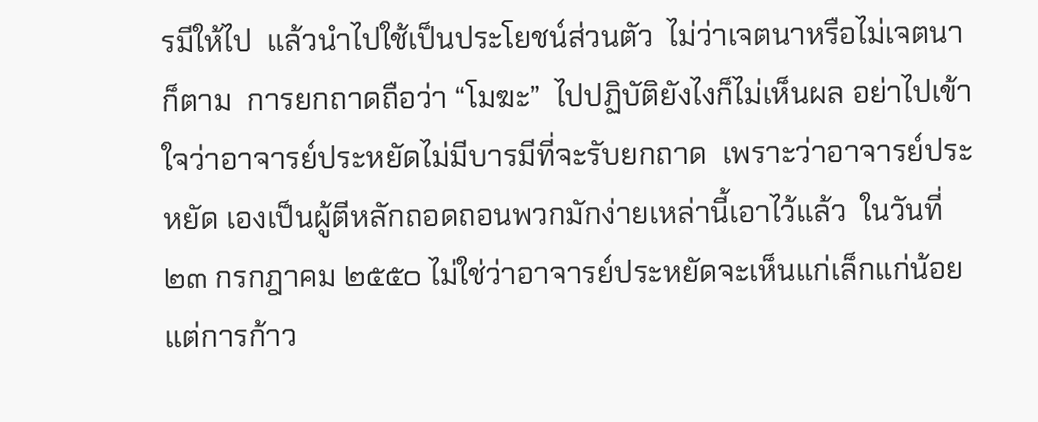รมีให้ไป  แล้วนำไปใช้เป็นประโยชน์ส่วนตัว  ไม่ว่าเจตนาหรือไม่เจตนาก็ตาม  การยกถาดถือว่า “โมฆะ”  ไปปฏิบัติยังไงก็ไม่เห็นผล อย่าไปเข้าใจว่าอาจารย์ประหยัดไม่มีบารมีที่จะรับยกถาด  เพราะว่าอาจารย์ประหยัด เองเป็นผู้ตีหลักถอดถอนพวกมักง่ายเหล่านี้เอาไว้แล้ว  ในวันที่ ๒๓ กรกฎาคม ๒๕๕๐ ไม่ใช่ว่าอาจารย์ประหยัดจะเห็นแก่เล็กแก่น้อย   แต่การก้าว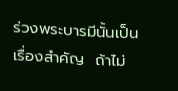ร่วงพระบารมีนั้นเป็นเรื่องสำคัญ  ถ้าไม่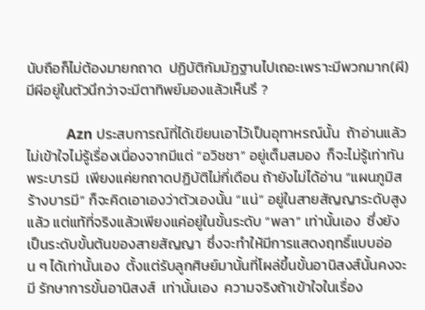นับถือก็ไม่ต้องมายกถาด  ปฏิบัติกัมมัฏฐานไปเถอะเพราะมีพวกมาก(ผี)  มีผีอยู่ในตัวนึกว่าจะมีตาทิพย์มองแล้วเห็นรึ ?

          Azn ประสบการณ์ที่ได้เขียนเอาไว้เป็นอุทาหรณ์นั้น  ถ้าอ่านแล้วไม่เข้าใจไม่รู้เรื่องเนื่องจากมีแต่ “อวิชชา” อยู่เต็มสมอง  ก็จะไม่รู้เท่าทันพระบารมี  เพียงแค่ยกถาดปฏิบัติไม่กี่เดือน ถ้ายังไม่ได้อ่าน “แผนภูมิสร้างบารมี” ก็จะคิดเอาเองว่าตัวเองนั้น “แน่” อยู่ในสายสัญญาระดับสูงแล้ว แต่แท้ที่จริงแล้วเพียงแค่อยู่ในขั้นระดับ “พลา” เท่านั้นเอง  ซึ่งยังเป็นระดับขั้นต้นของสายสัญญา  ซึ่งจะทำให้มีการแสดงฤทธิ์แบบอ่อน ๆ ได้เท่านั้นเอง  ตั้งแต่รับลูกศิษย์มานั้นที่โผล่ขึ้นขั้นอานิสงส์นั้นคงจะมี รักษาการขั้นอานิสงส์  เท่านั้นเอง  ความจริงถ้าเข้าใจในเรื่อง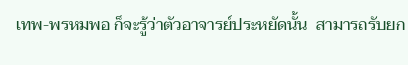เทพ-พรหมพอ ก็จะรู้ว่าตัวอาจารย์ประหยัดนั้น  สามารถรับยก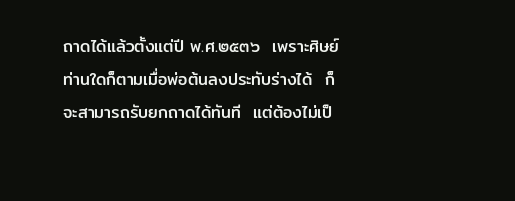ถาดได้แล้วตั้งแต่ปี พ.ศ.๒๕๓๖  เพราะศิษย์ท่านใดก็ตามเมื่อพ่อต้นลงประทับร่างได้  ก็จะสามารถรับยกถาดได้ทันที  แต่ต้องไม่เป็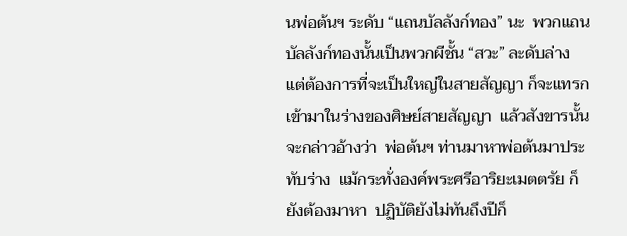นพ่อต้นฯ ระดับ “แถนบัลลังก์ทอง” นะ  พวกแถนบัลลังก์ทองนั้นเป็นพวกผีชั้น “สวะ” ละดับล่าง  แต่ต้องการที่จะเป็นใหญ่ในสายสัญญา ก็จะแทรกเข้ามาในร่างของศิษย์สายสัญญา  แล้วสังขารนั้นจะกล่าวอ้างว่า  พ่อต้นฯ ท่านมาหาพ่อต้นมาประทับร่าง  แม้กระทั่งองค์พระศรีอาริยะเมตตรัย ก็ยังต้องมาหา  ปฏิบัติยังไม่ทันถึงปีก็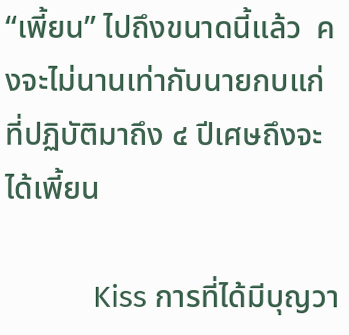“เพี้ยน” ไปถึงขนาดนี้แล้ว  คงจะไม่นานเท่ากับนายกบแก่ที่ปฏิบัติมาถึง ๔ ปีเศษถึงจะได้เพี้ยน

           Kiss การที่ได้มีบุญวา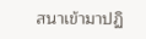สนาเข้ามาปฏิ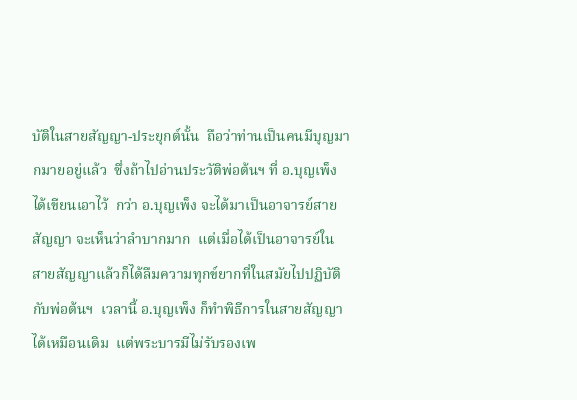บัติในสายสัญญา-ประยุกต์นั้น  ถือว่าท่านเป็นคนมีบุญมากมายอยู่แล้ว  ซึ่งถ้าไปอ่านประวัติพ่อต้นฯ ที่ อ.บุญเพ็ง ได้เขียนเอาไว้  กว่า อ.บุญเพ็ง จะได้มาเป็นอาจารย์สายสัญญา จะเห็นว่าลำบากมาก  แต่เมื่อได้เป็นอาจารย์ในสายสัญญาแล้วก็ได้ลืมความทุกข์ยากที่ในสมัยไปปฏิบัติกับพ่อต้นฯ  เวลานี้ อ.บุญเพ็ง ก็ทำพิธีการในสายสัญญาได้เหมือนเดิม  แต่พระบารมีไม่รับรองเพ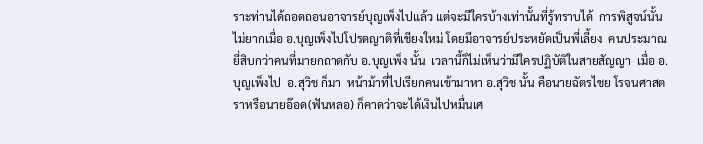ราะท่านได้ถอดถอนอาจารย์บุญเพ็งไปแล้ว แต่จะมีใครบ้างเท่านั้นที่รู้ทราบได้  การพิสูจน์นั้นไม่ยากเมื่อ อ.บุญเพ็งไปโปรดญาติที่เชียงใหม่ โดยมีอาจารย์ประหยัดเป็นพี่เลี้ยง  คนประมาณยี่สิบกว่าคนที่มายกถาดกับ อ.บุญเพ็ง นั้น  เวลานี้ก็ไม่เห็นว่ามีใครปฏิบัติในสายสัญญา  เมื่อ อ.บุญเพ็งไป  อ.สุวิช ก็มา  หน้าม้าที่ไปเรียกคนเข้ามาหา อ.สุวิช นั้น คือนายฉัตรไชย โรจนศาสตราหรือนายอ๊อด(ฟันหลอ) ก็คาดว่าจะได้เงินไปหมื่นเศ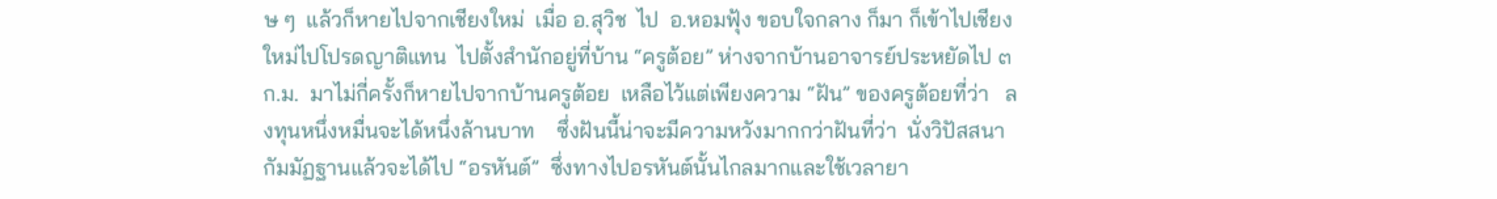ษ ๆ  แล้วก็หายไปจากเชียงใหม่  เมื่อ อ.สุวิช  ไป  อ.หอมฟุ้ง ขอบใจกลาง ก็มา ก็เข้าไปเชียงใหม่ไปโปรดญาติแทน  ไปตั้งสำนักอยู่ที่บ้าน “ครูต้อย” ห่างจากบ้านอาจารย์ประหยัดไป ๓ ก.ม.  มาไม่กี่ครั้งก็หายไปจากบ้านครูต้อย  เหลือไว้แต่เพียงความ “ฝัน” ของครูต้อยที่ว่า   ลงทุนหนึ่งหมื่นจะได้หนึ่งล้านบาท    ซึ่งฝันนี้น่าจะมีความหวังมากกว่าฝันที่ว่า  นั่งวิปัสสนากัมมัฏฐานแล้วจะได้ไป “อรหันต์”  ซึ่งทางไปอรหันต์นั้นไกลมากและใช้เวลายา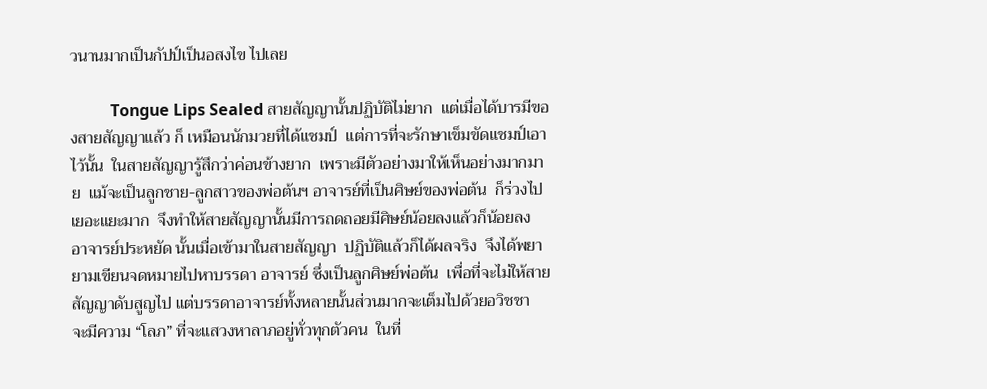วนานมากเป็นกัปป์เป็นอสงไข ไปเลย

          Tongue Lips Sealed สายสัญญานั้นปฏิบัติไม่ยาก  แต่เมื่อได้บารมีของสายสัญญาแล้ว ก็ เหมือนนักมวยที่ได้แชมป์  แต่การที่จะรักษาเข็มขัดแชมป์เอาไว้นั้น  ในสายสัญญารู้สึกว่าค่อนข้างยาก  เพราะมีตัวอย่างมาให้เห็นอย่างมากมาย  แม้จะเป็นลูกชาย-ลูกสาวของพ่อต้นฯ อาจารย์ที่เป็นศิษย์ของพ่อต้น  ก็ร่วงไปเยอะแยะมาก  จึงทำให้สายสัญญานั้นมีการถดถอยมีศิษย์น้อยลงแล้วก็น้อยลง  อาจารย์ประหยัด นั้นเมื่อเข้ามาในสายสัญญา  ปฏิบัติแล้วก็ได้ผลจริง  จึงได้พยายามเขียนจดหมายไปหาบรรดา อาจารย์ ซึ่งเป็นลูกศิษย์พ่อต้น  เพื่อที่จะไม่ให้สายสัญญาดับสูญไป แต่บรรดาอาจารย์ทั้งหลายนั้นส่วนมากจะเต็มไปด้วยอวิชชา  จะมีความ “โลภ” ที่จะแสวงหาลาภอยู่ทั่วทุกตัวคน  ในที่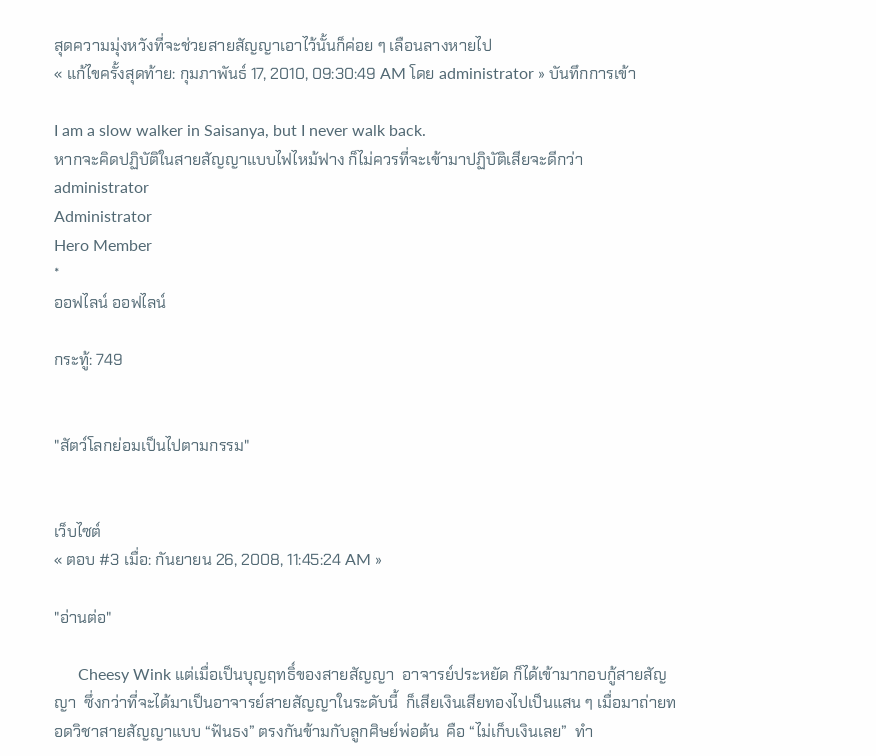สุดความมุ่งหวังที่จะช่วยสายสัญญาเอาไว้นั้นก็ค่อย ๆ เลือนลางหายไป
« แก้ไขครั้งสุดท้าย: กุมภาพันธ์ 17, 2010, 09:30:49 AM โดย administrator » บันทึกการเข้า

I am a slow walker in Saisanya, but I never walk back.
หากจะคิดปฏิบัติในสายสัญญาแบบไฟไหม้ฟาง ก็ไม่ควรที่จะเข้ามาปฏิบัติเสียจะดีกว่า
administrator
Administrator
Hero Member
*
ออฟไลน์ ออฟไลน์

กระทู้: 749


"สัตว์โลกย่อมเป็นไปตามกรรม"


เว็บไซต์
« ตอบ #3 เมื่อ: กันยายน 26, 2008, 11:45:24 AM »

"อ่านต่อ"

      Cheesy Wink แต่เมื่อเป็นบุญฤทธิ์ของสายสัญญา  อาจารย์ประหยัด ก็ได้เข้ามากอบกู้สายสัญญา  ซึ่งกว่าที่จะได้มาเป็นอาจารย์สายสัญญาในระดับนี้  ก็เสียเงินเสียทองไปเป็นแสน ๆ เมื่อมาถ่ายทอดวิชาสายสัญญาแบบ “ฟันธง” ตรงกันข้ามกับลูกศิษย์พ่อต้น  คือ “ไม่เก็บเงินเลย”  ทำ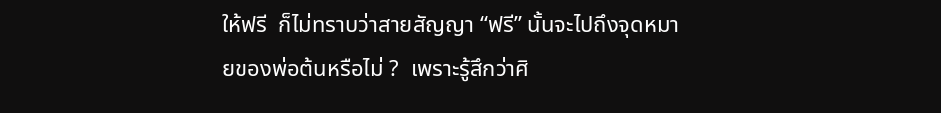ให้ฟรี  ก็ไม่ทราบว่าสายสัญญา “ฟรี” นั้นจะไปถึงจุดหมายของพ่อต้นหรือไม่ ?  เพราะรู้สึกว่าศิ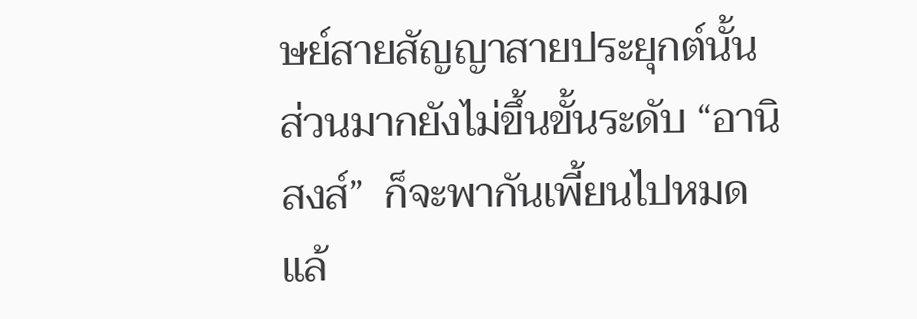ษย์สายสัญญาสายประยุกต์นั้น  ส่วนมากยังไม่ขึ้นขั้นระดับ “อานิสงส์”  ก็จะพากันเพี้ยนไปหมดแล้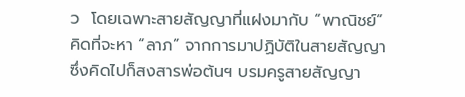ว  โดยเฉพาะสายสัญญาที่แฝงมากับ “พาณิชย์”  คิดที่จะหา “ลาภ” จากการมาปฏิบัติในสายสัญญา  ซึ่งคิดไปก็สงสารพ่อต้นฯ บรมครูสายสัญญา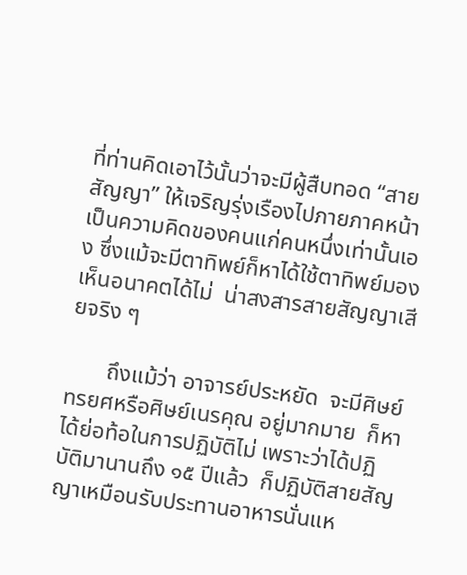ที่ท่านคิดเอาไว้นั้นว่าจะมีผู้สืบทอด “สายสัญญา” ให้เจริญรุ่งเรืองไปภายภาคหน้า  เป็นความคิดของคนแก่คนหนึ่งเท่านั้นเอง ซึ่งแม้จะมีตาทิพย์ก็หาได้ใช้ตาทิพย์มองเห็นอนาคตได้ไม่  น่าสงสารสายสัญญาเสียจริง ๆ

       ถึงแม้ว่า อาจารย์ประหยัด  จะมีศิษย์ทรยศหรือศิษย์เนรคุณ อยู่มากมาย  ก็หาได้ย่อท้อในการปฏิบัติไม่ เพราะว่าได้ปฏิบัติมานานถึง ๑๕ ปีแล้ว  ก็ปฏิบัติสายสัญญาเหมือนรับประทานอาหารนั่นแห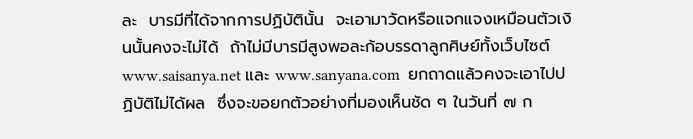ละ  บารมีที่ได้จากการปฏิบัตินั้น  จะเอามาวัดหรือแจกแจงเหมือนตัวเงินนั้นคงจะไม่ได้  ถ้าไม่มีบารมีสูงพอละก้อบรรดาลูกศิษย์ทั้งเว็บไซต์ www.saisanya.net และ www.sanyana.com  ยกถาดแล้วคงจะเอาไปปฏิบัติไม่ได้ผล  ซึ่งจะขอยกตัวอย่างที่มองเห็นชัด ๆ ในวันที่ ๗ ก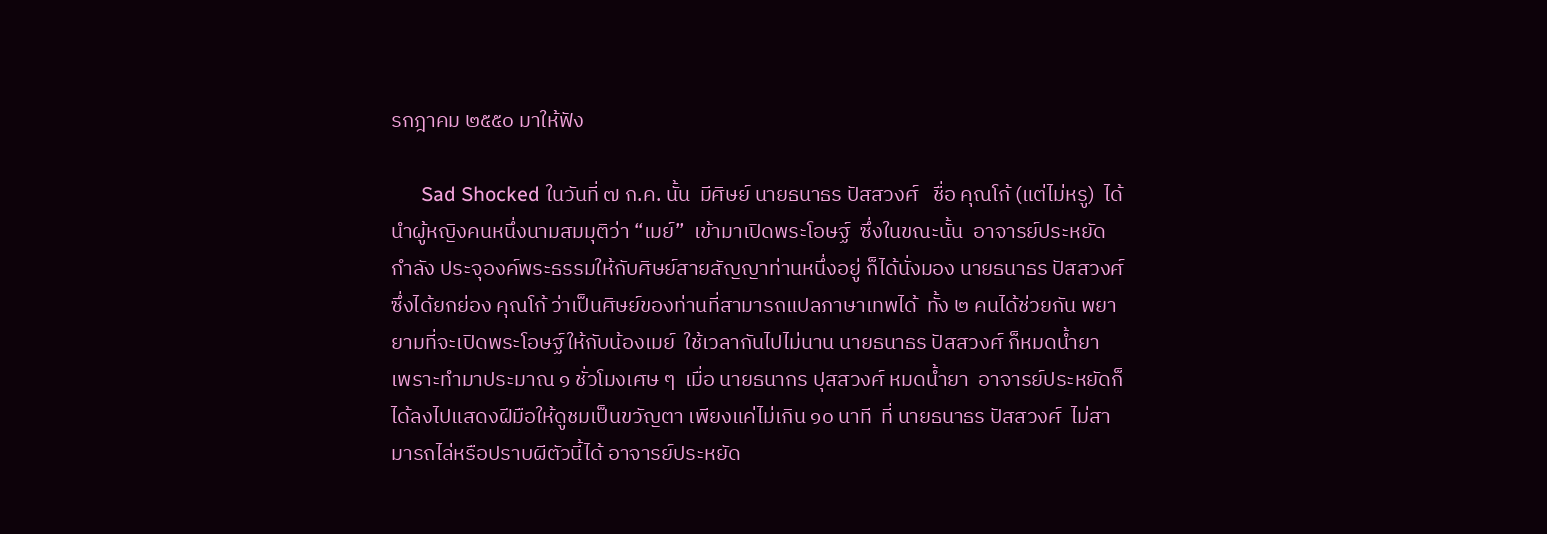รกฎาคม ๒๕๕๐ มาให้ฟัง

      Sad Shocked ในวันที่ ๗ ก.ค. นั้น  มีศิษย์ นายธนาธร ปัสสวงศ์   ชื่อ คุณโก้ (แต่ไม่หรู)  ได้นำผู้หญิงคนหนึ่งนามสมมุติว่า “เมย์”  เข้ามาเปิดพระโอษฐ์  ซึ่งในขณะนั้น  อาจารย์ประหยัด กำลัง ประจุองค์พระธรรมให้กับศิษย์สายสัญญาท่านหนึ่งอยู่ ก็ได้นั่งมอง นายธนาธร ปัสสวงศ์    ซึ่งได้ยกย่อง คุณโก้ ว่าเป็นศิษย์ของท่านที่สามารถแปลภาษาเทพได้  ทั้ง ๒ คนได้ช่วยกัน พยายามที่จะเปิดพระโอษฐ์ให้กับน้องเมย์  ใช้เวลากันไปไม่นาน นายธนาธร ปัสสวงศ์ ก็หมดน้ำยา  เพราะทำมาประมาณ ๑ ชั่วโมงเศษ ๆ  เมื่อ นายธนากร ปุสสวงศ์ หมดน้ำยา  อาจารย์ประหยัดก็ได้ลงไปแสดงฝีมือให้ดูชมเป็นขวัญตา เพียงแค่ไม่เกิน ๑๐ นาที  ที่ นายธนาธร ปัสสวงศ์  ไม่สามารถไล่หรือปราบผีตัวนี้ได้ อาจารย์ประหยัด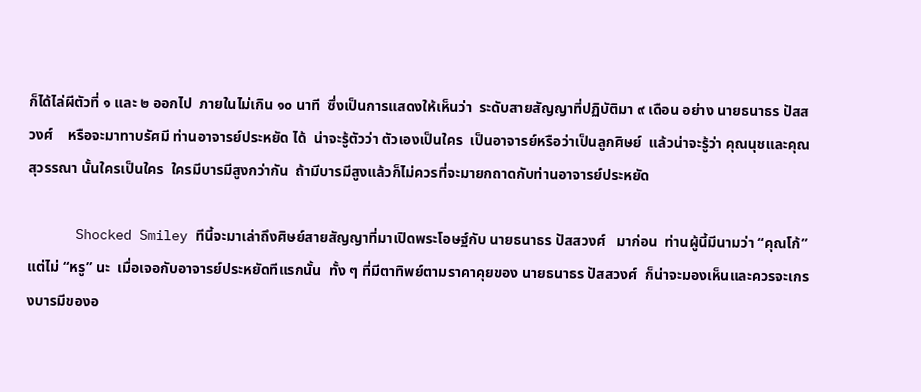ก็ได้ไล่ผีตัวที่ ๑ และ ๒ ออกไป  ภายในไม่เกิน ๑๐ นาที  ซึ่งเป็นการแสดงให้เห็นว่า  ระดับสายสัญญาที่ปฏิบัติมา ๙ เดือน อย่าง นายธนาธร ปัสสวงศ์    หรือจะมาทาบรัศมี ท่านอาจารย์ประหยัด ได้  น่าจะรู้ตัวว่า ตัวเองเป็นใคร  เป็นอาจารย์หรือว่าเป็นลูกศิษย์  แล้วน่าจะรู้ว่า คุณนุชและคุณสุวรรณา นั้นใครเป็นใคร  ใครมีบารมีสูงกว่ากัน  ถ้ามีบารมีสูงแล้วก็ไม่ควรที่จะมายกถาดกับท่านอาจารย์ประหยัด

      Shocked Smiley ทีนี้จะมาเล่าถึงศิษย์สายสัญญาที่มาเปิดพระโอษฐ์กับ นายธนาธร ปัสสวงศ์   มาก่อน  ท่านผู้นี้มีนามว่า “คุณโก้” แต่ไม่ “หรู” นะ  เมื่อเจอกับอาจารย์ประหยัดทีแรกนั้น  ทั้ง ๆ ที่มีตาทิพย์ตามราคาคุยของ นายธนาธร ปัสสวงศ์  ก็น่าจะมองเห็นและควรจะเกรงบารมีของอ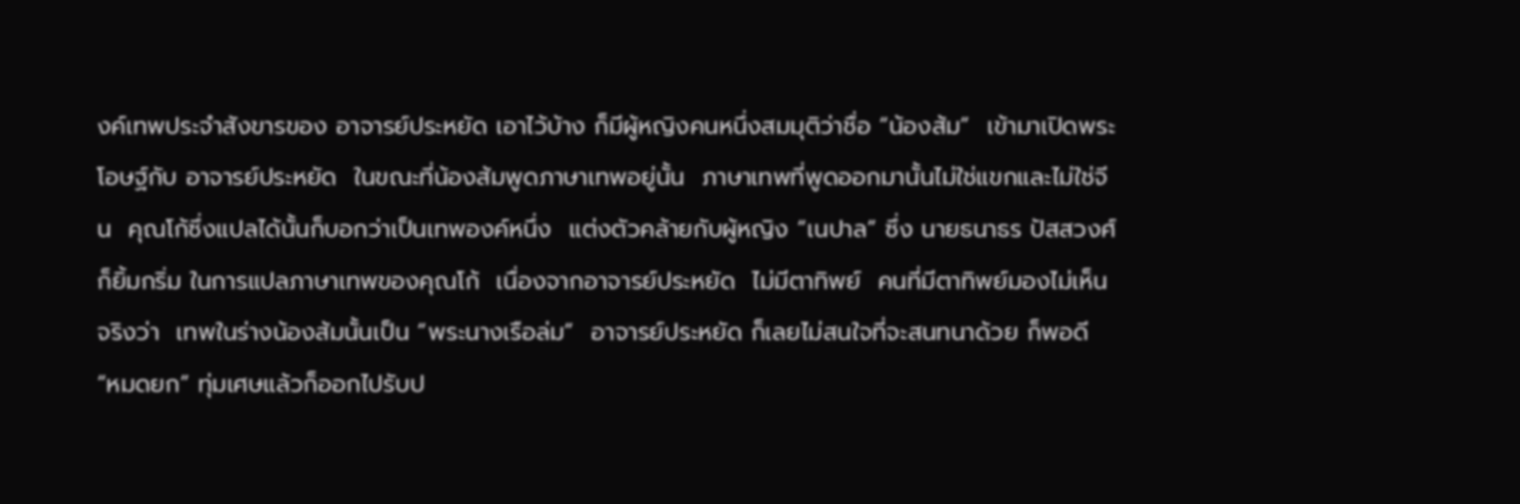งค์เทพประจำสังขารของ อาจารย์ประหยัด เอาไว้บ้าง ก็มีผู้หญิงคนหนึ่งสมมุติว่าชื่อ “น้องส้ม”  เข้ามาเปิดพระโอษฐ์กับ อาจารย์ประหยัด  ในขณะที่น้องส้มพูดภาษาเทพอยู่นั้น  ภาษาเทพที่พูดออกมานั้นไม่ใช่แขกและไม่ใช่จีน  คุณโก้ซึ่งแปลได้นั้นก็บอกว่าเป็นเทพองค์หนึ่ง  แต่งตัวคล้ายกับผู้หญิง “เนปาล” ซึ่ง นายธนาธร ปัสสวงศ์   ก็ยิ้มกริ่ม ในการแปลภาษาเทพของคุณโก้  เนื่องจากอาจารย์ประหยัด  ไม่มีตาทิพย์  คนที่มีตาทิพย์มองไม่เห็นจริงว่า  เทพในร่างน้องส้มนั้นเป็น “พระนางเรือล่ม”  อาจารย์ประหยัด ก็เลยไม่สนใจที่จะสนทนาด้วย ก็พอดี “หมดยก” ทุ่มเศษแล้วก็ออกไปรับป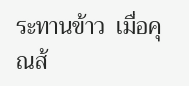ระทานข้าว  เมื่อคุณส้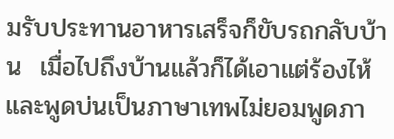มรับประทานอาหารเสร็จก็ขับรถกลับบ้าน  เมื่อไปถึงบ้านแล้วก็ได้เอาแต่ร้องไห้และพูดบ่นเป็นภาษาเทพไม่ยอมพูดภา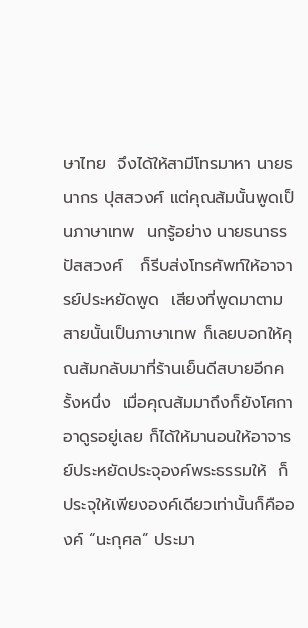ษาไทย  จึงได้ให้สามีโทรมาหา นายธนากร ปุสสวงศ์ แต่คุณส้มนั้นพูดเป็นภาษาเทพ  นกรู้อย่าง นายธนาธร ปัสสวงศ์   ก็รีบส่งโทรศัพท์ให้อาจารย์ประหยัดพูด  เสียงที่พูดมาตามสายนั้นเป็นภาษาเทพ ก็เลยบอกให้คุณส้มกลับมาที่ร้านเย็นดีสบายอีกครั้งหนึ่ง  เมื่อคุณส้มมาถึงก็ยังโศกาอาดูรอยู่เลย ก็ได้ให้มานอนให้อาจารย์ประหยัดประจุองค์พระธรรมให้  ก็ประจุให้เพียงองค์เดียวเท่านั้นก็คือองค์ “นะกุศล” ประมา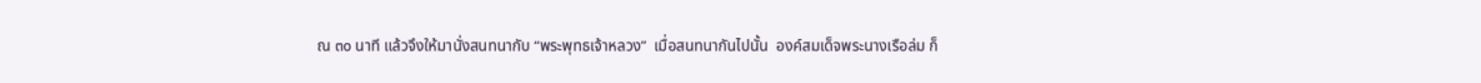ณ ๓๐ นาที แล้วจึงให้มานั่งสนทนากับ “พระพุทธเจ้าหลวง”  เมื่อสนทนากันไปนั้น  องค์สมเด็จพระนางเรือล่ม ก็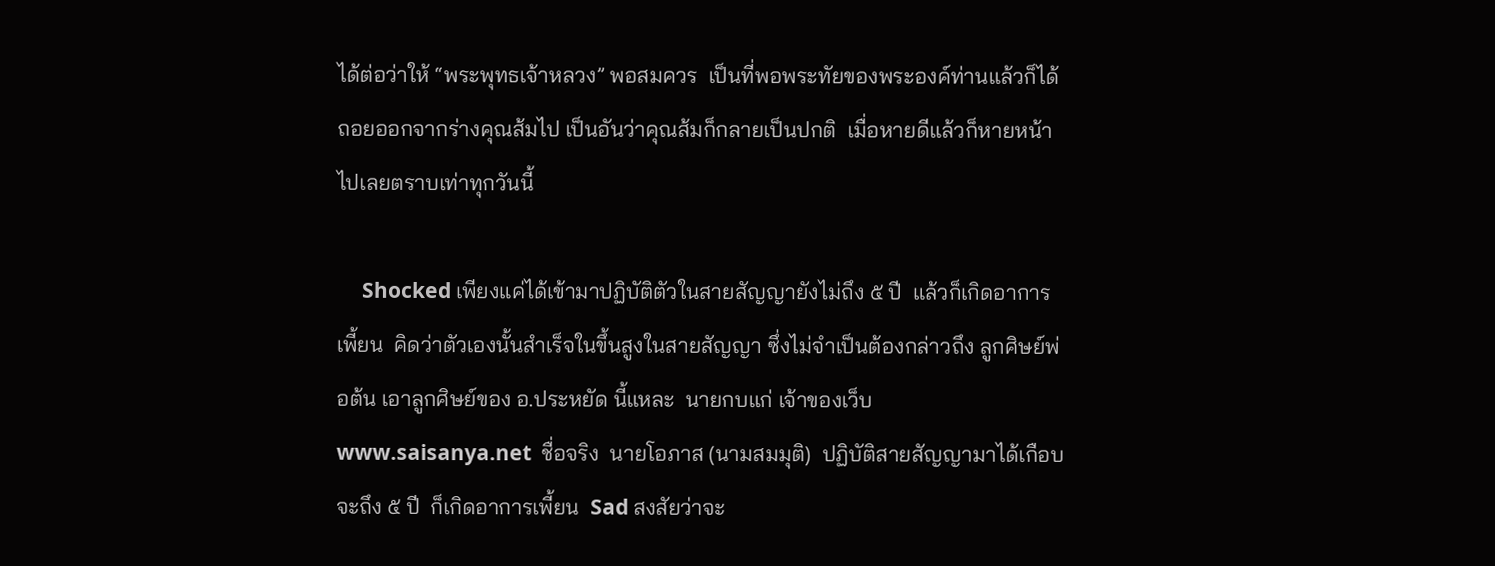ได้ต่อว่าให้ “พระพุทธเจ้าหลวง” พอสมควร  เป็นที่พอพระทัยของพระองค์ท่านแล้วก็ได้ถอยออกจากร่างคุณส้มไป เป็นอันว่าคุณส้มก็กลายเป็นปกติ  เมื่อหายดีแล้วก็หายหน้าไปเลยตราบเท่าทุกวันนี้

     Shocked เพียงแค่ได้เข้ามาปฏิบัติตัวในสายสัญญายังไม่ถึง ๕ ปี  แล้วก็เกิดอาการเพี้ยน  คิดว่าตัวเองนั้นสำเร็จในขึ้นสูงในสายสัญญา ซึ่งไม่จำเป็นต้องกล่าวถึง ลูกศิษย์พ่อต้น เอาลูกศิษย์ของ อ.ประหยัด นี้แหละ  นายกบแก่ เจ้าของเว็บ www.saisanya.net  ชื่อจริง  นายโอภาส (นามสมมุติ)  ปฏิบัติสายสัญญามาได้เกือบจะถึง ๕ ปี  ก็เกิดอาการเพี้ยน  Sad สงสัยว่าจะ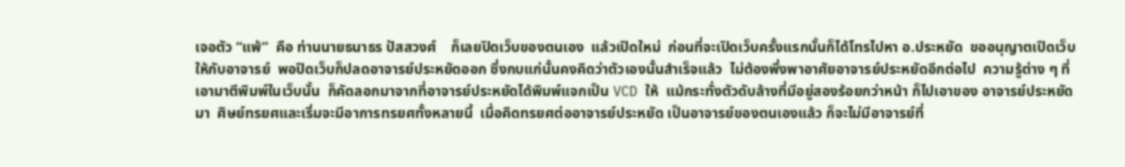เจอตัว “แพ้”  คือ ท่านนายธนาธร ปัสสวงศ์    ก็เลยปิดเว็บของตนเอง  แล้วเปิดใหม่  ก่อนที่จะเปิดเว็บครั้งแรกนั้นก็ได้โทรไปหา อ.ประหยัด  ขออนุญาตเปิดเว็บให้กับอาจารย์  พอปิดเว็บก็ปลดอาจารย์ประหยัดออก ซึ่งกบแก่นั้นคงคิดว่าตัวเองนั้นสำเร็จแล้ว  ไม่ต้องพึ่งพาอาศัยอาจารย์ประหยัดอีกต่อไป  ความรู้ต่าง ๆ ที่เอามาตีพิมพ์ในเว็บนั้น  ก็คัดลอกมาจากที่อาจารย์ประหยัดได้พิมพ์แจกเป็น VCD ให้  แม้กระทั่งตัวดับล้างที่มีอยู่สองร้อยกว่าหน้า ก็ไปเอาของ อาจารย์ประหยัด มา  ศิษย์ทรยศและเริ่มจะมีอาการทรยศทั้งหลายนี้  เมื่อคิดทรยศต่ออาจารย์ประหยัด เป็นอาจารย์ของตนเองแล้ว ก็จะไม่มีอาจารย์ที่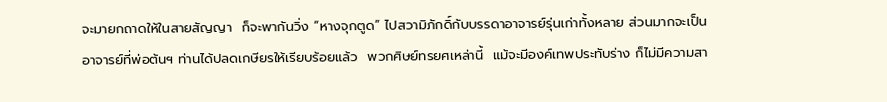จะมายกถาดให้ในสายสัญญา  ก็จะพากันวิ่ง “หางจุกตูด” ไปสวามิภักดิ์กับบรรดาอาจารย์รุ่นเก่าทั้งหลาย ส่วนมากจะเป็นอาจารย์ที่พ่อต้นฯ ท่านได้ปลดเกษียรให้เรียบร้อยแล้ว  พวกศิษย์ทรยศเหล่านี้  แม้จะมีองค์เทพประทับร่าง ก็ไม่มีความสา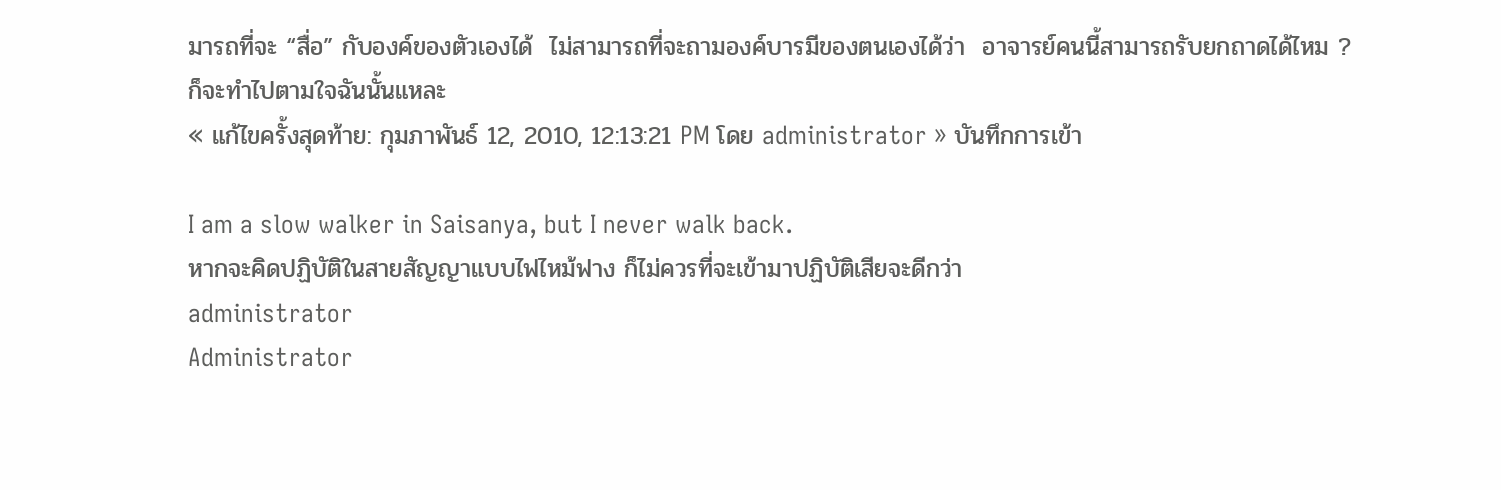มารถที่จะ “สื่อ” กับองค์ของตัวเองได้  ไม่สามารถที่จะถามองค์บารมีของตนเองได้ว่า  อาจารย์คนนี้สามารถรับยกถาดได้ไหม ?  ก็จะทำไปตามใจฉันนั้นแหละ
« แก้ไขครั้งสุดท้าย: กุมภาพันธ์ 12, 2010, 12:13:21 PM โดย administrator » บันทึกการเข้า

I am a slow walker in Saisanya, but I never walk back.
หากจะคิดปฏิบัติในสายสัญญาแบบไฟไหม้ฟาง ก็ไม่ควรที่จะเข้ามาปฏิบัติเสียจะดีกว่า
administrator
Administrator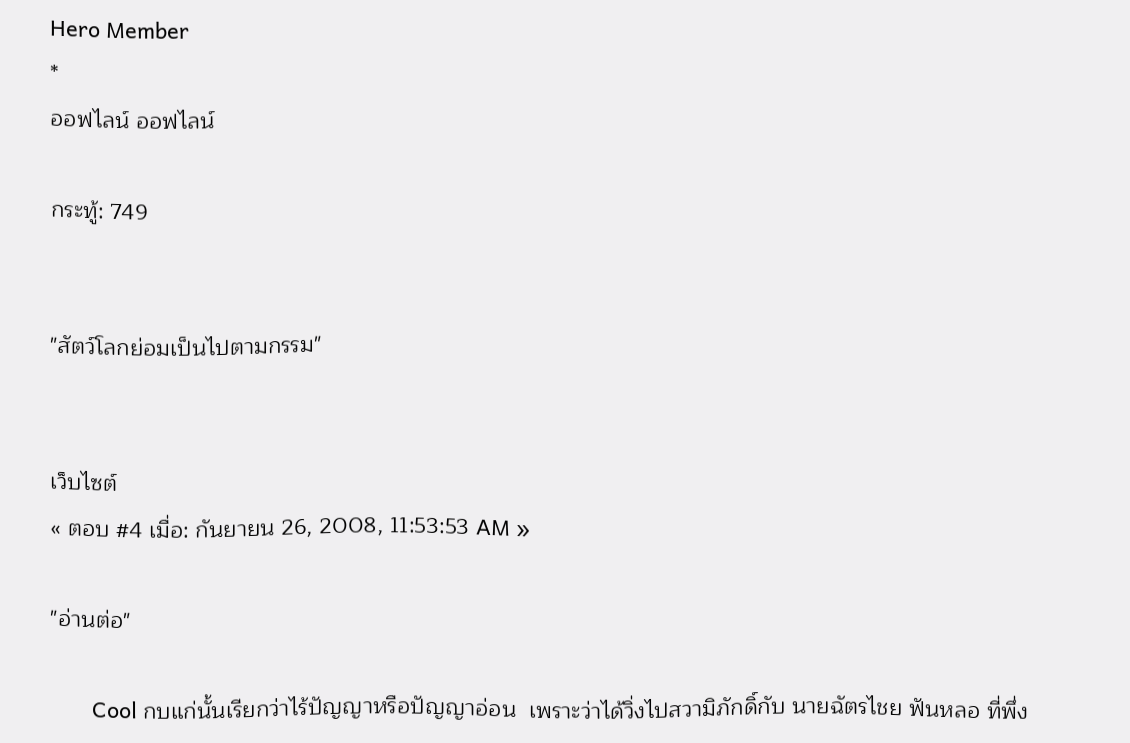Hero Member
*
ออฟไลน์ ออฟไลน์

กระทู้: 749


"สัตว์โลกย่อมเป็นไปตามกรรม"


เว็บไซต์
« ตอบ #4 เมื่อ: กันยายน 26, 2008, 11:53:53 AM »

"อ่านต่อ"

       Cool กบแก่นั้นเรียกว่าไร้ปัญญาหรือปัญญาอ่อน  เพราะว่าได้วิ่งไปสวามิภักดิ์กับ นายฉัตรไชย ฟันหลอ ที่พึ่ง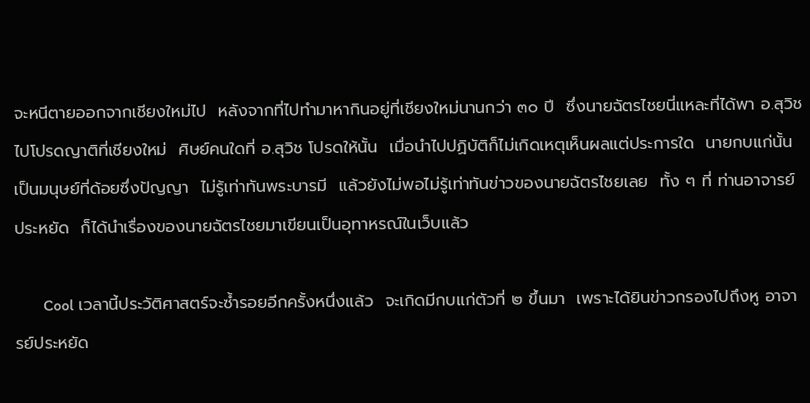จะหนีตายออกจากเชียงใหม่ไป  หลังจากที่ไปทำมาหากินอยู่ที่เชียงใหม่นานกว่า ๓๐ ปี  ซึ่งนายฉัตรไชยนี่แหละที่ได้พา อ.สุวิช  ไปโปรดญาติที่เชียงใหม่  ศิษย์คนใดที่ อ.สุวิช โปรดให้นั้น  เมื่อนำไปปฏิบัติก็ไม่เกิดเหตุเห็นผลแต่ประการใด  นายกบแก่นั้นเป็นมนุษย์ที่ด้อยซึ่งปัญญา  ไม่รู้เท่าทันพระบารมี  แล้วยังไม่พอไม่รู้เท่าทันข่าวของนายฉัตรไชยเลย  ทั้ง ๆ ที่ ท่านอาจารย์ประหยัด  ก็ได้นำเรื่องของนายฉัตรไชยมาเขียนเป็นอุทาหรณ์ในเว็บแล้ว

       Cool เวลานี้ประวัติศาสตร์จะซ้ำรอยอีกครั้งหนึ่งแล้ว  จะเกิดมีกบแก่ตัวที่ ๒ ขึ้นมา  เพราะได้ยินข่าวกรองไปถึงหู อาจารย์ประหยัด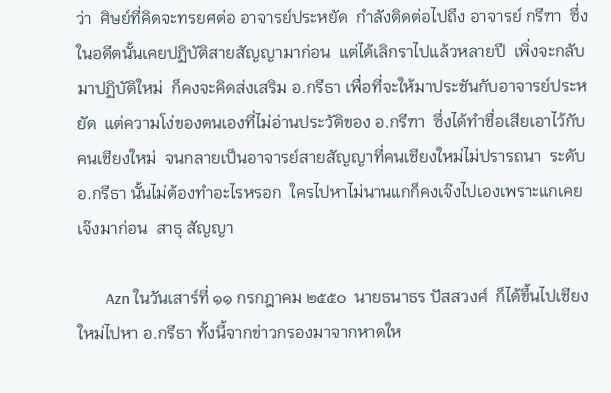ว่า  ศิษย์ที่คิดจะทรยศต่อ อาจารย์ประหยัด  กำลังติดต่อไปถึง อาจารย์ กรีฑา  ซึ่งในอดีตนั้นเคยปฏิบัติสายสัญญามาก่อน  แต่ได้เลิกราไปแล้วหลายปี  เพิ่งจะกลับมาปฏิบัติใหม่  ก็คงจะคิดส่งเสริม อ.กรีธา เพื่อที่จะให้มาประชันกับอาจารย์ประหยัด  แต่ความโง่ของตนเองที่ไม่อ่านประวัติของ อ.กรีฑา  ซึ่งได้ทำชื่อเสียเอาไว้กับคนเชียงใหม่  จนกลายเป็นอาจารย์สายสัญญาที่คนเชียงใหม่ไม่ปรารถนา  ระดับ อ.กรีธา นั้นไม่ต้องทำอะไรหรอก  ใครไปหาไม่นานแกก็คงเจ๊งไปเองเพราะแกเคยเจ๊งมาก่อน  สาธุ สัญญา

       Azn ในวันเสาร์ที่ ๑๑ กรกฎาคม ๒๕๕๐  นายธนาธร ปัสสวงศ์  ก็ได้ขึ้นไปเชียงใหม่ไปหา อ.กรีธา ทั้งนี้จากข่าวกรองมาจากหาดให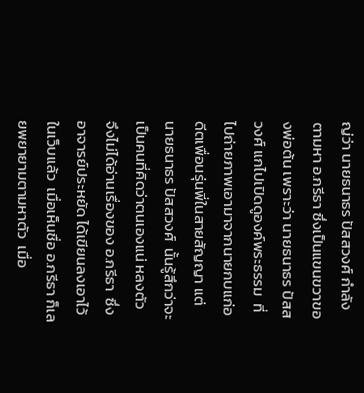ญ่ว่า นายธนาธร ปัสสวงศ์ กำลังตามหา อ.กรีธา ซึ่งเป็นแขนขวาของพ่อต้น เพราะว่า นายธนาธร ปัสสวงศ์ แกไปเปิดดูองค์พระธรรม  ที่ไปถ่ายภาพเอามาจากนายกบแก่อดีตเพื่อนรุ่นพี่ในสายสัญญา แต่ นายธนาธร ปัสสวงศ์  นั้นรู้สึกว่าจะเป็นคนที่คิดว่าตนเองแน่ หลงตัว  จึงไม่ได้อ่านเรื่องของ อ.กรีธา  ซึ่ง อาจารย์ประหยัด ได้เขียนลงเอาไว้ในเว็บแล้ว  เมื่อเห็นชื่อ อ.กรีธา ก็เลยพยายามตามหาตัว  เมื่อ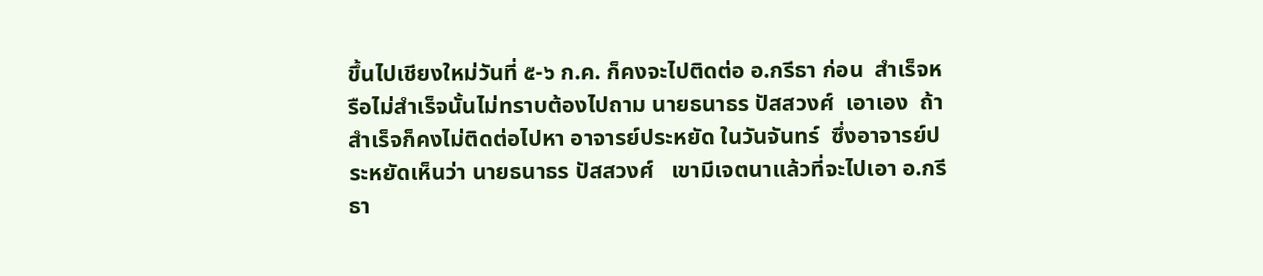ขึ้นไปเชียงใหม่วันที่ ๕-๖ ก.ค. ก็คงจะไปติดต่อ อ.กรีธา ก่อน  สำเร็จหรือไม่สำเร็จนั้นไม่ทราบต้องไปถาม นายธนาธร ปัสสวงศ์  เอาเอง  ถ้าสำเร็จก็คงไม่ติดต่อไปหา อาจารย์ประหยัด ในวันจันทร์  ซึ่งอาจารย์ประหยัดเห็นว่า นายธนาธร ปัสสวงศ์   เขามีเจตนาแล้วที่จะไปเอา อ.กรีธา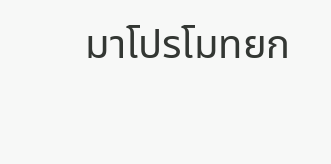มาโปรโมทยก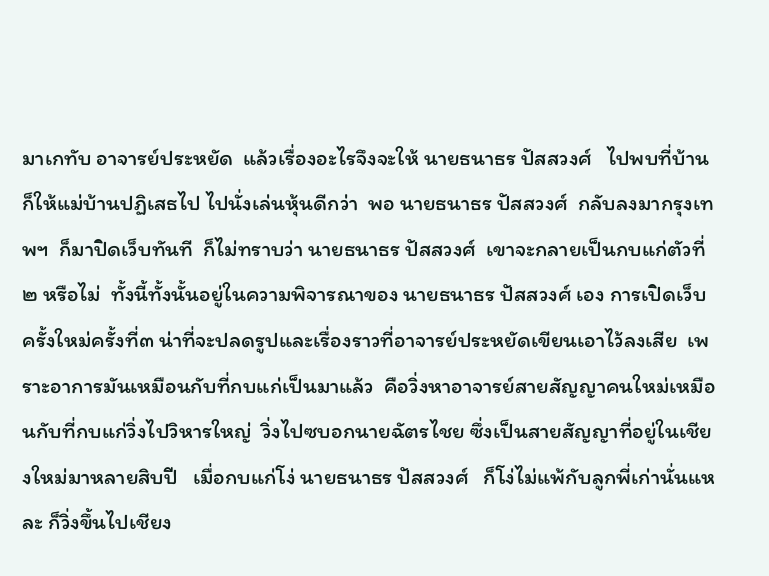มาเกทับ อาจารย์ประหยัด  แล้วเรื่องอะไรจึงจะให้ นายธนาธร ปัสสวงศ์   ไปพบที่บ้าน  ก็ให้แม่บ้านปฏิเสธไป ไปนั่งเล่นหุ้นดีกว่า  พอ นายธนาธร ปัสสวงศ์  กลับลงมากรุงเทพฯ  ก็มาปิดเว็บทันที  ก็ไม่ทราบว่า นายธนาธร ปัสสวงศ์  เขาจะกลายเป็นกบแก่ตัวที่ ๒ หรือไม่  ทั้งนี้ทั้งนั้นอยู่ในความพิจารณาของ นายธนาธร ปัสสวงศ์ เอง การเปิดเว็บครั้งใหม่ครั้งที่๓ น่าที่จะปลดรูปและเรื่องราวที่อาจารย์ประหยัดเขียนเอาไว้ลงเสีย  เพราะอาการมันเหมือนกับที่กบแก่เป็นมาแล้ว  คือวิ่งหาอาจารย์สายสัญญาคนใหม่เหมือนกับที่กบแก่วิ่งไปวิหารใหญ่  วิ่งไปซบอกนายฉัตรไชย ซึ่งเป็นสายสัญญาที่อยู่ในเชียงใหม่มาหลายสิบปี   เมื่อกบแก่โง่ นายธนาธร ปัสสวงศ์   ก็โง่ไม่แพ้กับลูกพี่เก่านั่นแหละ ก็วิ่งขึ้นไปเชียง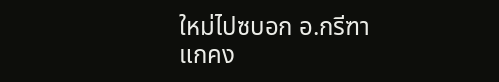ใหม่ไปซบอก อ.กรีฑา  แกคง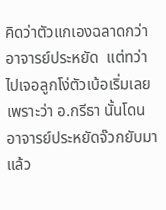คิดว่าตัวแกเองฉลาดกว่า อาจารย์ประหยัด  แต่ทว่าไปเจอลูกโง่ตัวเบ้อเริ่มเลย  เพราะว่า อ.กรีธา นั้นโดนอาจารย์ประหยัดจ๊วกยับมาแล้ว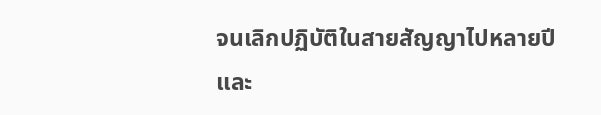จนเลิกปฏิบัติในสายสัญญาไปหลายปี  และ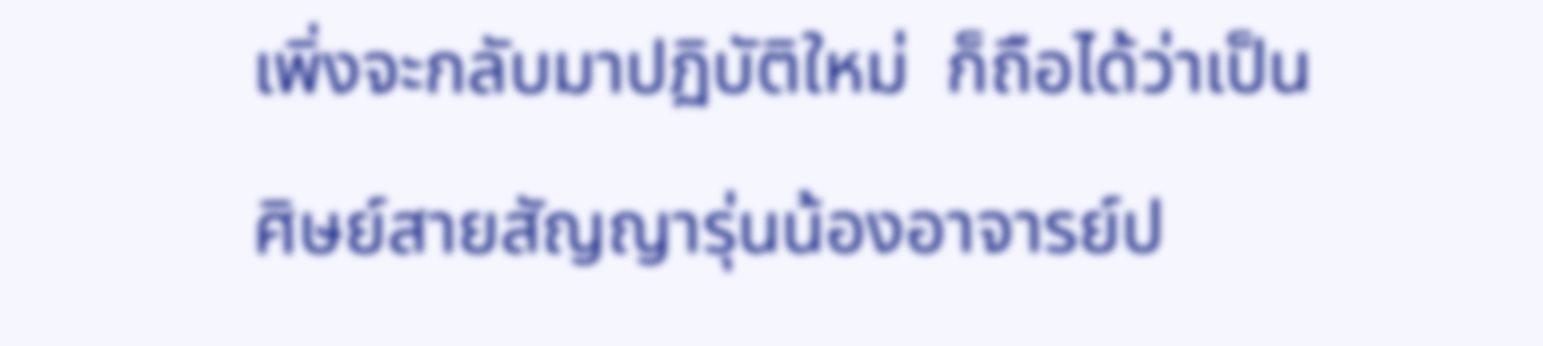เพิ่งจะกลับมาปฏิบัติใหม่  ก็ถือได้ว่าเป็นศิษย์สายสัญญารุ่นน้องอาจารย์ป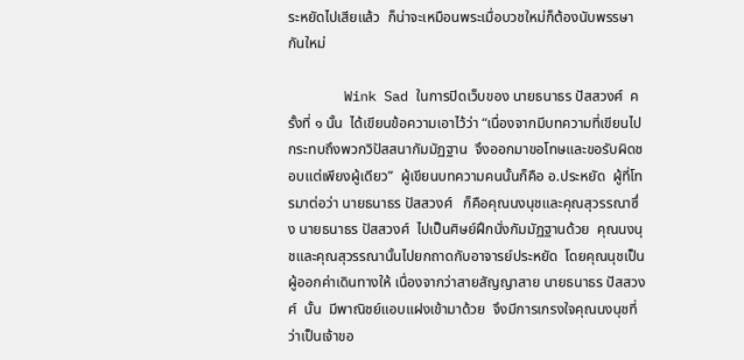ระหยัดไปเสียแล้ว  ก็น่าจะเหมือนพระเมื่อบวชใหม่ก็ต้องนับพรรษากันใหม่

       Wink Sad ในการปิดเว็บของ นายธนาธร ปัสสวงศ์  ครั้งที่ ๑ นั้น  ได้เขียนข้อความเอาไว้ว่า “เนื่องจากมีบทความที่เขียนไปกระทบถึงพวกวิปัสสนากัมมัฏฐาน  จึงออกมาขอโทษและขอรับผิดชอบแต่เพียงผู้เดียว”  ผู้เขียนบทความคนนั้นก็คือ อ.ประหยัด  ผู้ที่โทรมาต่อว่า นายธนาธร ปัสสวงศ์   ก็คือคุณนงนุชและคุณสุวรรณาซึ่ง นายธนาธร ปัสสวงศ์  ไปเป็นศิษย์ฝึกนั่งกัมมัฏฐานด้วย  คุณนงนุชและคุณสุวรรณานั้นไปยกถาดกับอาจารย์ประหยัด  โดยคุณนุชเป็นผู้ออกค่าเดินทางให้ เนื่องจากว่าสายสัญญาสาย นายธนาธร ปัสสวงศ์  นั้น  มีพาณิชย์แอบแฝงเข้ามาด้วย  จึงมีการเกรงใจคุณนงนุชที่ว่าเป็นเจ้าขอ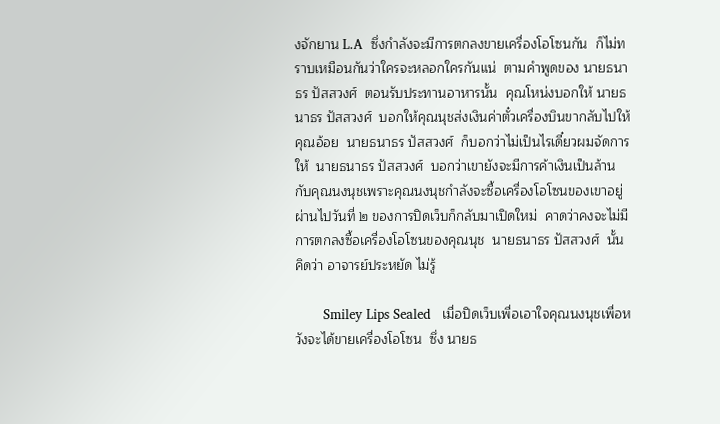งจักยาน L.A  ซึ่งกำลังจะมีการตกลงขายเครื่องโอโซนกัน  ก็ไม่ทราบเหมือนกันว่าใครจะหลอกใครกันแน่  ตามคำพูดของ นายธนาธร ปัสสวงศ์  ตอนรับประทานอาหารนั้น  คุณโหน่งบอกให้ นายธนาธร ปัสสวงศ์  บอกให้คุณนุชส่งเงินค่าตั๋วเครื่องบินขากลับไปให้คุณอ้อย  นายธนาธร ปัสสวงศ์  ก็บอกว่าไม่เป็นไรเดี๋ยวผมจัดการให้  นายธนาธร ปัสสวงศ์  บอกว่าเขายังจะมีการค้าเงินเป็นล้านกับคุณนงนุชเพราะคุณนงนุชกำลังจะซื้อเครื่องโอโซนของเขาอยู่  ผ่านไปวันที่ ๒ ของการปิดเว็บก็กลับมาเปิดใหม่  คาดว่าคงจะไม่มีการตกลงซื้อเครื่องโอโซนของคุณนุช  นายธนาธร ปัสสวงศ์  นั้นคิดว่า อาจารย์ประหยัด ไม่รู้

       Smiley Lips Sealed   เมื่อปิดเว็บเพื่อเอาใจคุณนงนุชเพื่อหวังจะได้ขายเครื่องโอโซน  ซึ่ง นายธ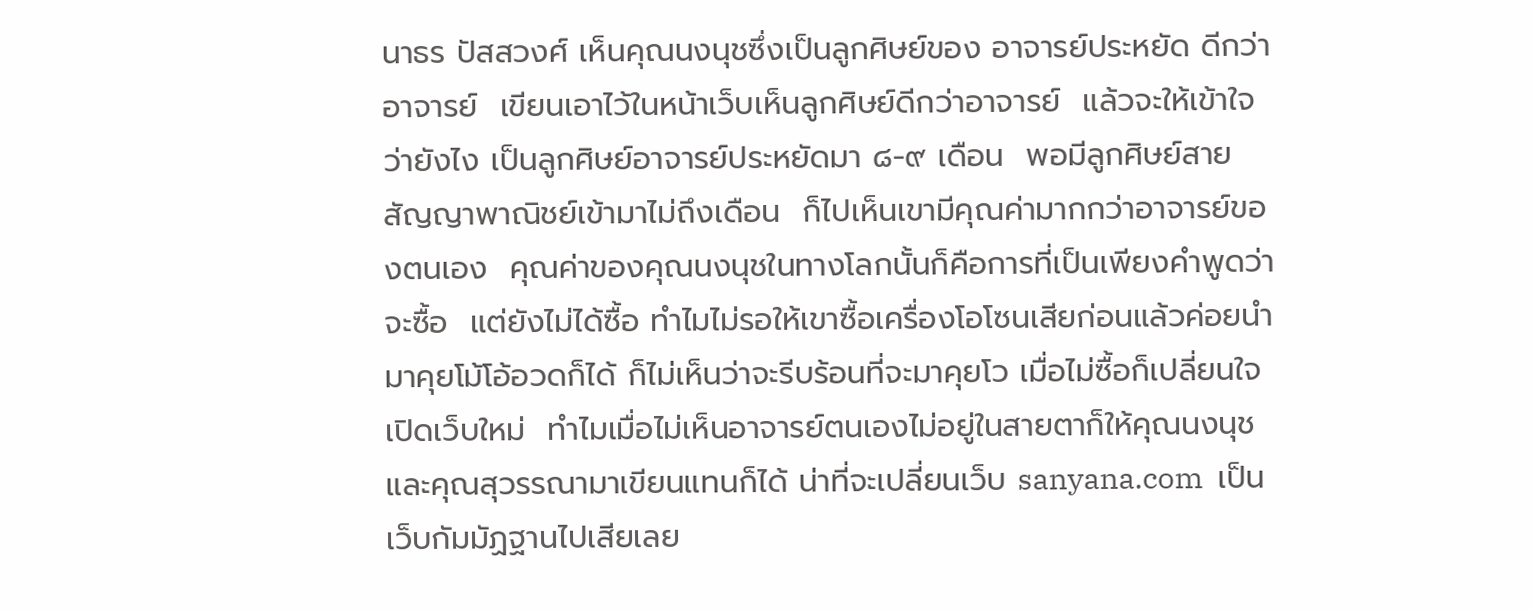นาธร ปัสสวงศ์ เห็นคุณนงนุชซึ่งเป็นลูกศิษย์ของ อาจารย์ประหยัด ดีกว่าอาจารย์  เขียนเอาไว้ในหน้าเว็บเห็นลูกศิษย์ดีกว่าอาจารย์  แล้วจะให้เข้าใจว่ายังไง เป็นลูกศิษย์อาจารย์ประหยัดมา ๘-๙ เดือน  พอมีลูกศิษย์สายสัญญาพาณิชย์เข้ามาไม่ถึงเดือน  ก็ไปเห็นเขามีคุณค่ามากกว่าอาจารย์ของตนเอง  คุณค่าของคุณนงนุชในทางโลกนั้นก็คือการที่เป็นเพียงคำพูดว่าจะซื้อ  แต่ยังไม่ได้ซื้อ ทำไมไม่รอให้เขาซื้อเครื่องโอโซนเสียก่อนแล้วค่อยนำมาคุยโม้โอ้อวดก็ได้ ก็ไม่เห็นว่าจะรีบร้อนที่จะมาคุยโว เมื่อไม่ซื้อก็เปลี่ยนใจเปิดเว็บใหม่  ทำไมเมื่อไม่เห็นอาจารย์ตนเองไม่อยู่ในสายตาก็ให้คุณนงนุชและคุณสุวรรณามาเขียนแทนก็ได้ น่าที่จะเปลี่ยนเว็บ sanyana.com  เป็นเว็บกัมมัฏฐานไปเสียเลย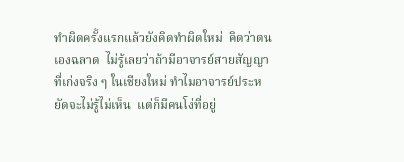ทำผิดครั้งแรกแล้วยังคิดทำผิดใหม่  คิดว่าตนเองฉลาด  ไม่รู้เลยว่าถ้ามีอาจารย์สายสัญญาที่เก่งจริง ๆ ในเชียงใหม่ ทำไมอาจารย์ประหยัดจะไม่รู้ไม่เห็น  แต่ก็มีคนโง่ที่อยู่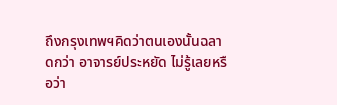ถึงกรุงเทพฯคิดว่าตนเองนั้นฉลาดกว่า อาจารย์ประหยัด ไม่รู้เลยหรือว่า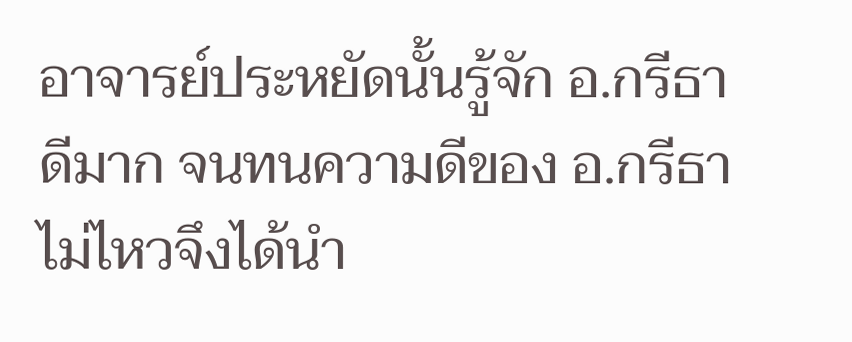อาจารย์ประหยัดนั้นรู้จัก อ.กรีธา ดีมาก จนทนความดีของ อ.กรีธา ไม่ไหวจึงได้นำ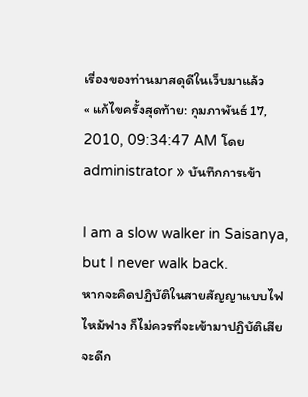เรื่องของท่านมาสดุดีในเว็บมาแล้ว
« แก้ไขครั้งสุดท้าย: กุมภาพันธ์ 17, 2010, 09:34:47 AM โดย administrator » บันทึกการเข้า

I am a slow walker in Saisanya, but I never walk back.
หากจะคิดปฏิบัติในสายสัญญาแบบไฟไหม้ฟาง ก็ไม่ควรที่จะเข้ามาปฏิบัติเสียจะดีก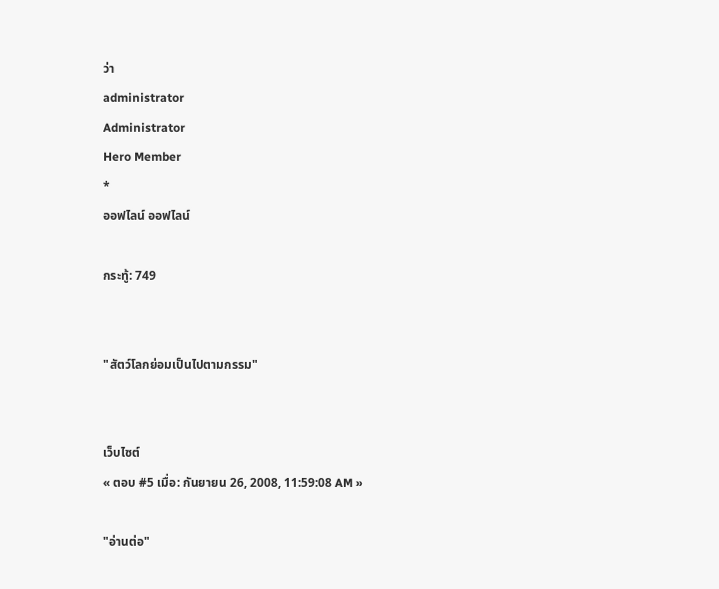ว่า
administrator
Administrator
Hero Member
*
ออฟไลน์ ออฟไลน์

กระทู้: 749


"สัตว์โลกย่อมเป็นไปตามกรรม"


เว็บไซต์
« ตอบ #5 เมื่อ: กันยายน 26, 2008, 11:59:08 AM »

"อ่านต่อ"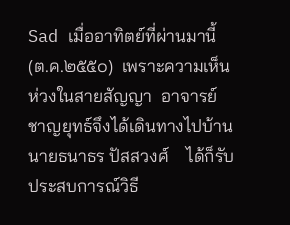Sad เมื่ออาทิตย์ที่ผ่านมานี้(ต.ค.๒๕๕๐)  เพราะความเห็นห่วงในสายสัญญา  อาจารย์ชาญยุทธ์จึงได้เดินทางไปบ้านนายธนาธร ปัสสวงศ์    ได้ก็รับประสบการณ์วิธี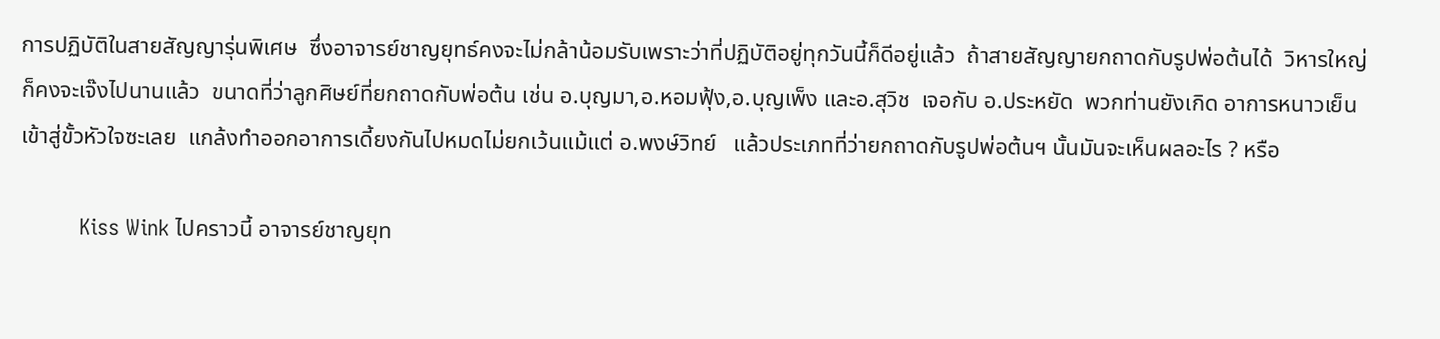การปฏิบัติในสายสัญญารุ่นพิเศษ  ซึ่งอาจารย์ชาญยุทธ์คงจะไม่กล้าน้อมรับเพราะว่าที่ปฏิบัติอยู่ทุกวันนี้ก็ดีอยู่แล้ว  ถ้าสายสัญญายกถาดกับรูปพ่อต้นได้  วิหารใหญ่ก็คงจะเจ๊งไปนานแล้ว  ขนาดที่ว่าลูกศิษย์ที่ยกถาดกับพ่อต้น เช่น อ.บุญมา,อ.หอมฟุ้ง,อ.บุญเพ็ง และอ.สุวิช  เจอกับ อ.ประหยัด  พวกท่านยังเกิด อาการหนาวเย็นเข้าสู่ขั้วหัวใจซะเลย  แกล้งทำออกอาการเดี้ยงกันไปหมดไม่ยกเว้นแม้แต่ อ.พงษ์วิทย์   แล้วประเภทที่ว่ายกถาดกับรูปพ่อต้นฯ นั้นมันจะเห็นผลอะไร ? หรือ

          Kiss Wink ไปคราวนี้ อาจารย์ชาญยุท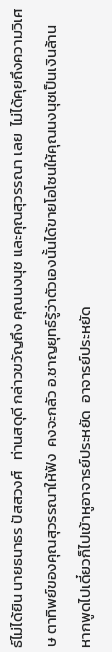ธ์ไม่ได้ยิน นายธนาธร ปัสสวงศ์   ท่านสดุดี กล่าวขวัญถึง คุณนงนุช และคุณสุวรรณา เลย  ไม่ได้คุยถึงความวิเศษ ตาทิพย์ของคุณสุวรรณาให้ฟัง  คงจะกลัว อ.ชาญยุทธ์รู้ว่าตัวเองนั้นได้ขายโอโซนให้คุณนงนุชเป็นเงินล้าน  หากพูดไปเดี๋ยวก็ไปเข้าหูอาจารย์ประหยัด  อาจารย์ประหยัด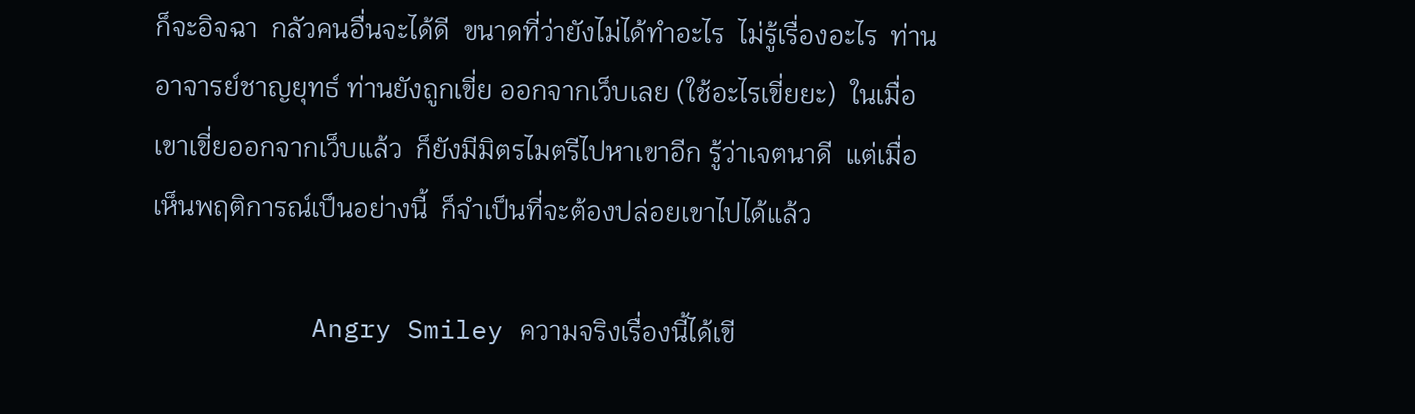ก็จะอิจฉา  กลัวคนอื่นจะได้ดี  ขนาดที่ว่ายังไม่ได้ทำอะไร  ไม่รู้เรื่องอะไร  ท่านอาจารย์ชาญยุทธ์ ท่านยังถูกเขี่ย ออกจากเว็บเลย (ใช้อะไรเขี่ยยะ)  ในเมื่อเขาเขี่ยออกจากเว็บแล้ว  ก็ยังมีมิตรไมตรีไปหาเขาอีก รู้ว่าเจตนาดี  แต่เมื่อเห็นพฤติการณ์เป็นอย่างนี้  ก็จำเป็นที่จะต้องปล่อยเขาไปได้แล้ว

          Angry Smiley ความจริงเรื่องนี้ได้เขี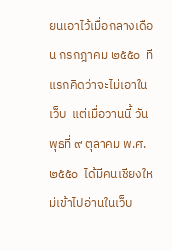ยนเอาไว้เมื่อกลางเดือน กรกฎาคม ๒๕๕๐  ทีแรกคิดว่าจะไม่เอาในเว็บ  แต่เมื่อวานนี้ วันพุธที่ ๙ ตุลาคม พ.ศ. ๒๕๕๐  ได้มีคนเชียงใหม่เข้าไปอ่านในเว็บ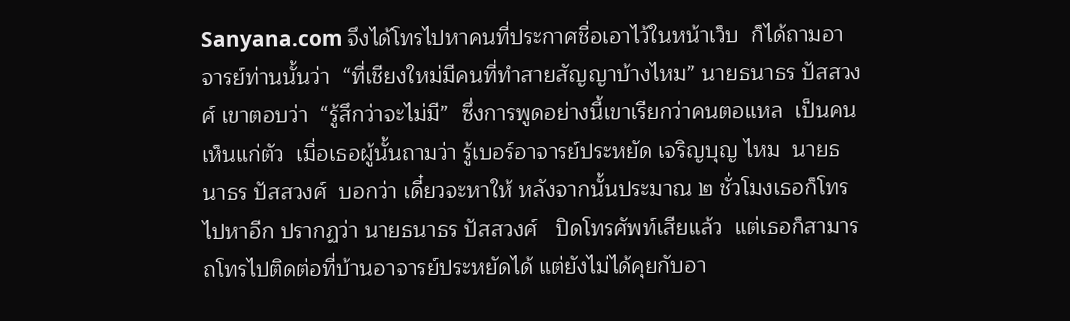Sanyana.com จึงได้โทรไปหาคนที่ประกาศชื่อเอาไว้ในหน้าเว็บ  ก็ได้ถามอาจารย์ท่านนั้นว่า  “ที่เชียงใหม่มีคนที่ทำสายสัญญาบ้างไหม” นายธนาธร ปัสสวงศ์ เขาตอบว่า  “รู้สึกว่าจะไม่มี”  ซึ่งการพูดอย่างนี้เขาเรียกว่าคนตอแหล  เป็นคนเห็นแก่ตัว  เมื่อเธอผู้นั้นถามว่า รู้เบอร์อาจารย์ประหยัด เจริญบุญ ไหม  นายธนาธร ปัสสวงศ์  บอกว่า เดี๋ยวจะหาให้ หลังจากนั้นประมาณ ๒ ชั่วโมงเธอก็โทรไปหาอีก ปรากฏว่า นายธนาธร ปัสสวงศ์   ปิดโทรศัพท์เสียแล้ว  แต่เธอก็สามารถโทรไปติดต่อที่บ้านอาจารย์ประหยัดได้ แต่ยังไม่ได้คุยกับอา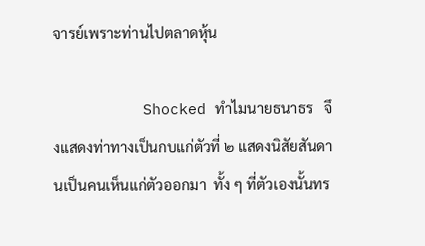จารย์เพราะท่านไปตลาดหุ้น

          Shocked ทำไมนายธนาธร   จึงแสดงท่าทางเป็นกบแก่ตัวที่ ๒ แสดงนิสัยสันดานเป็นคนเห็นแก่ตัวออกมา  ทั้ง ๆ ที่ตัวเองนั้นทร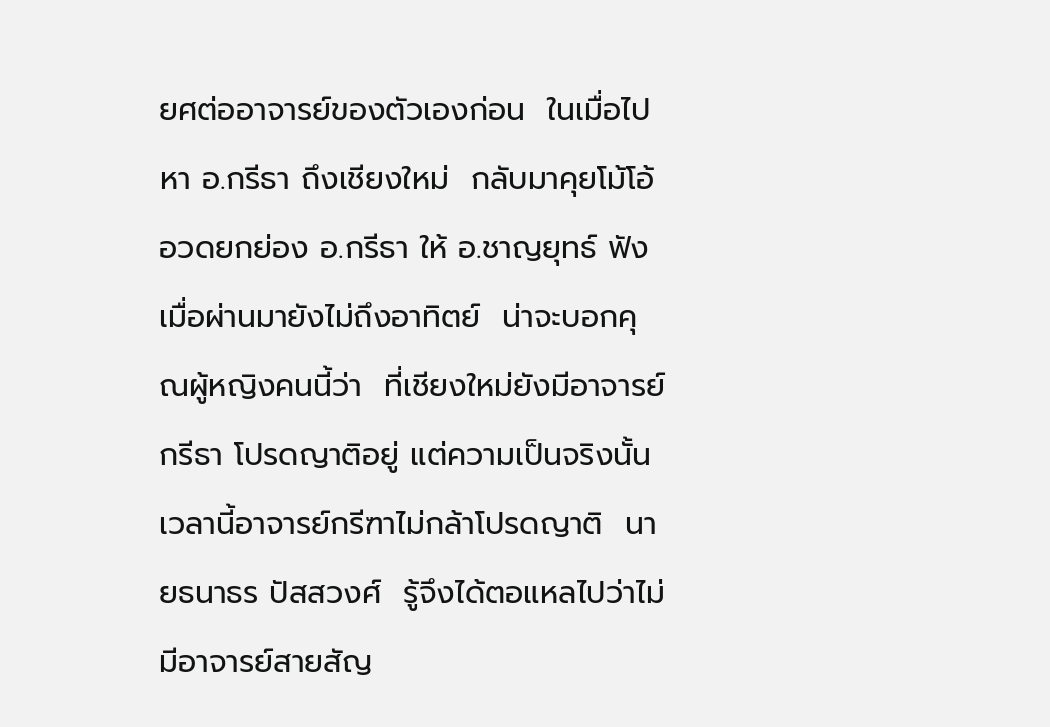ยศต่ออาจารย์ของตัวเองก่อน  ในเมื่อไปหา อ.กรีธา ถึงเชียงใหม่  กลับมาคุยโม้โอ้อวดยกย่อง อ.กรีธา ให้ อ.ชาญยุทธ์ ฟังเมื่อผ่านมายังไม่ถึงอาทิตย์  น่าจะบอกคุณผู้หญิงคนนี้ว่า  ที่เชียงใหม่ยังมีอาจารย์กรีธา โปรดญาติอยู่ แต่ความเป็นจริงนั้นเวลานี้อาจารย์กรีฑาไม่กล้าโปรดญาติ  นายธนาธร ปัสสวงศ์  รู้จึงได้ตอแหลไปว่าไม่มีอาจารย์สายสัญ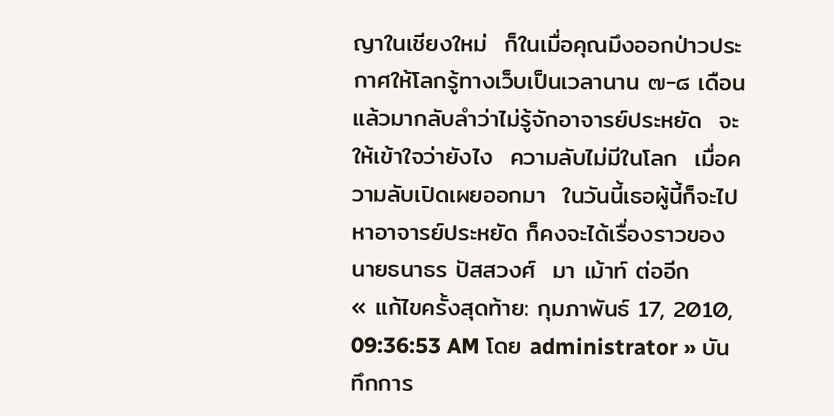ญาในเชียงใหม่  ก็ในเมื่อคุณมึงออกป่าวประกาศให้โลกรู้ทางเว็บเป็นเวลานาน ๗-๘ เดือน  แล้วมากลับลำว่าไม่รู้จักอาจารย์ประหยัด  จะให้เข้าใจว่ายังไง  ความลับไม่มีในโลก  เมื่อความลับเปิดเผยออกมา  ในวันนี้เธอผู้นี้ก็จะไปหาอาจารย์ประหยัด ก็คงจะได้เรื่องราวของนายธนาธร ปัสสวงศ์  มา เม้าท์ ต่ออีก
« แก้ไขครั้งสุดท้าย: กุมภาพันธ์ 17, 2010, 09:36:53 AM โดย administrator » บันทึกการ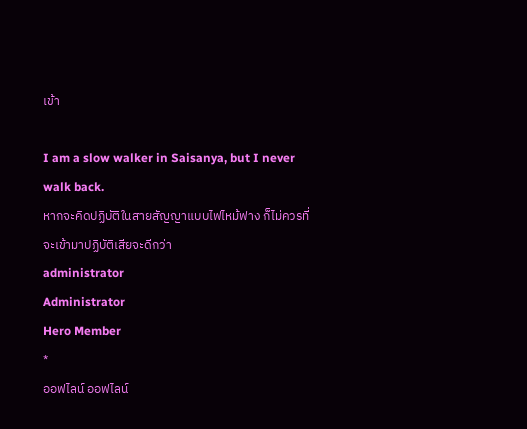เข้า

I am a slow walker in Saisanya, but I never walk back.
หากจะคิดปฏิบัติในสายสัญญาแบบไฟไหม้ฟาง ก็ไม่ควรที่จะเข้ามาปฏิบัติเสียจะดีกว่า
administrator
Administrator
Hero Member
*
ออฟไลน์ ออฟไลน์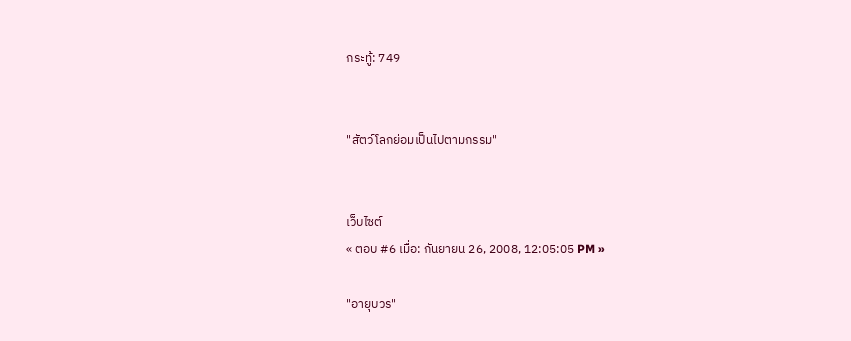กระทู้: 749


"สัตว์โลกย่อมเป็นไปตามกรรม"


เว็บไซต์
« ตอบ #6 เมื่อ: กันยายน 26, 2008, 12:05:05 PM »

"อายุบวร"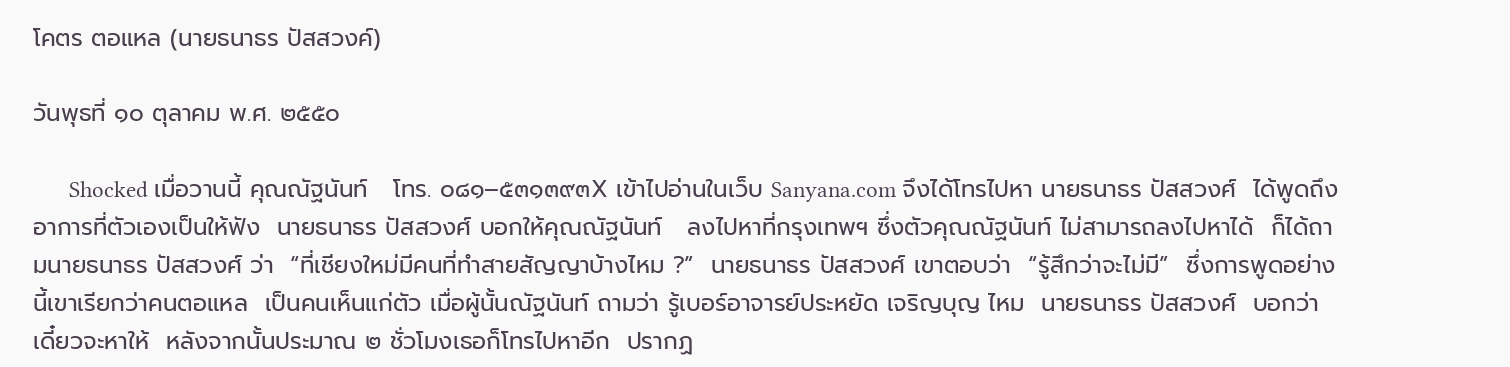โคตร ตอแหล (นายธนาธร ปัสสวงค์)

วันพุธที่ ๑๐ ตุลาคม พ.ศ. ๒๕๕๐

      Shocked เมื่อวานนี้ คุณณัฐนันท์   โทร. ๐๘๑–๕๓๑๓๙๓X เข้าไปอ่านในเว็บ Sanyana.com จึงได้โทรไปหา นายธนาธร ปัสสวงศ์  ได้พูดถึงอาการที่ตัวเองเป็นให้ฟัง  นายธนาธร ปัสสวงศ์ บอกให้คุณณัฐนันท์   ลงไปหาที่กรุงเทพฯ ซึ่งตัวคุณณัฐนันท์ ไม่สามารถลงไปหาได้  ก็ได้ถามนายธนาธร ปัสสวงศ์ ว่า  “ที่เชียงใหม่มีคนที่ทำสายสัญญาบ้างไหม ?”  นายธนาธร ปัสสวงศ์ เขาตอบว่า  “รู้สึกว่าจะไม่มี”  ซึ่งการพูดอย่างนี้เขาเรียกว่าคนตอแหล  เป็นคนเห็นแก่ตัว เมื่อผู้นั้นณัฐนันท์ ถามว่า รู้เบอร์อาจารย์ประหยัด เจริญบุญ ไหม  นายธนาธร ปัสสวงศ์  บอกว่า เดี๋ยวจะหาให้  หลังจากนั้นประมาณ ๒ ชั่วโมงเธอก็โทรไปหาอีก  ปรากฏ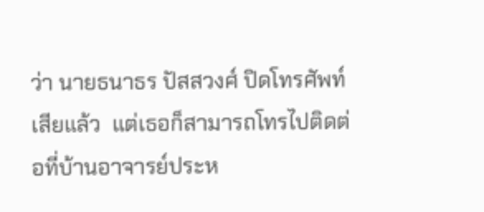ว่า นายธนาธร ปัสสวงศ์ ปิดโทรศัพท์เสียแล้ว  แต่เธอก็สามารถโทรไปติดต่อที่บ้านอาจารย์ประห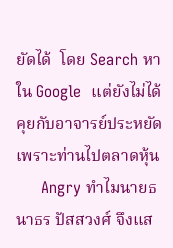ยัดได้  โดย Search หาใน Google  แต่ยังไม่ได้คุยกับอาจารย์ประหยัดเพราะท่านไปตลาดหุ้น
     Angry ทำไมนายธนาธร ปัสสวงศ์ จึงแส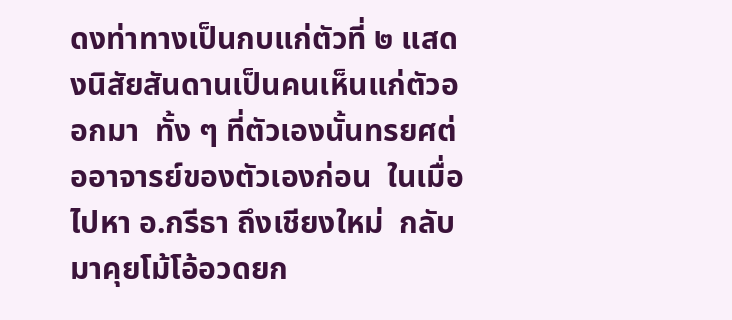ดงท่าทางเป็นกบแก่ตัวที่ ๒ แสดงนิสัยสันดานเป็นคนเห็นแก่ตัวออกมา  ทั้ง ๆ ที่ตัวเองนั้นทรยศต่ออาจารย์ของตัวเองก่อน  ในเมื่อไปหา อ.กรีธา ถึงเชียงใหม่  กลับมาคุยโม้โอ้อวดยก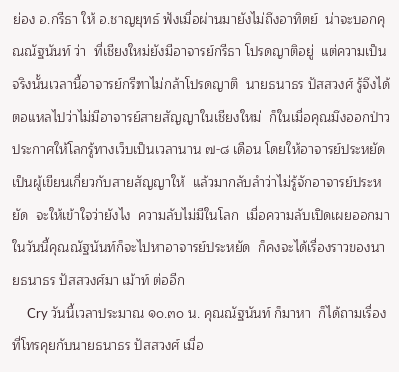ย่อง อ.กรีธา ให้ อ.ชาญยุทธ์ ฟังเมื่อผ่านมายังไม่ถึงอาทิตย์  น่าจะบอกคุณณัฐนันท์ ว่า  ที่เชียงใหม่ยังมีอาจารย์กรีธา โปรดญาติอยู่  แต่ความเป็นจริงนั้นเวลานี้อาจารย์กรีฑาไม่กล้าโปรดญาติ  นายธนาธร ปัสสวงศ์ รู้จึงได้ตอแหลไปว่าไม่มีอาจารย์สายสัญญาในเชียงใหม่  ก็ในเมื่อคุณมึงออกป่าวประกาศให้โลกรู้ทางเว็บเป็นเวลานาน ๗-๘ เดือน โดยให้อาจารย์ประหยัดเป็นผู้เขียนเกี่ยวกับสายสัญญาให้  แล้วมากลับลำว่าไม่รู้จักอาจารย์ประหยัด  จะให้เข้าใจว่ายังไง  ความลับไม่มีในโลก  เมื่อความลับเปิดเผยออกมา  ในวันนี้คุณณัฐนันท์ก็จะไปหาอาจารย์ประหยัด  ก็คงจะได้เรื่องราวของนายธนาธร ปัสสวงศ์มา เม้าท์ ต่ออีก
     Cry วันนี้เวลาประมาณ ๑๐.๓๐ น. คุณณัฐนันท์ ก็มาหา  ก็ได้ถามเรื่องที่โทรคุยกับนายธนาธร ปัสสวงศ์ เมื่อ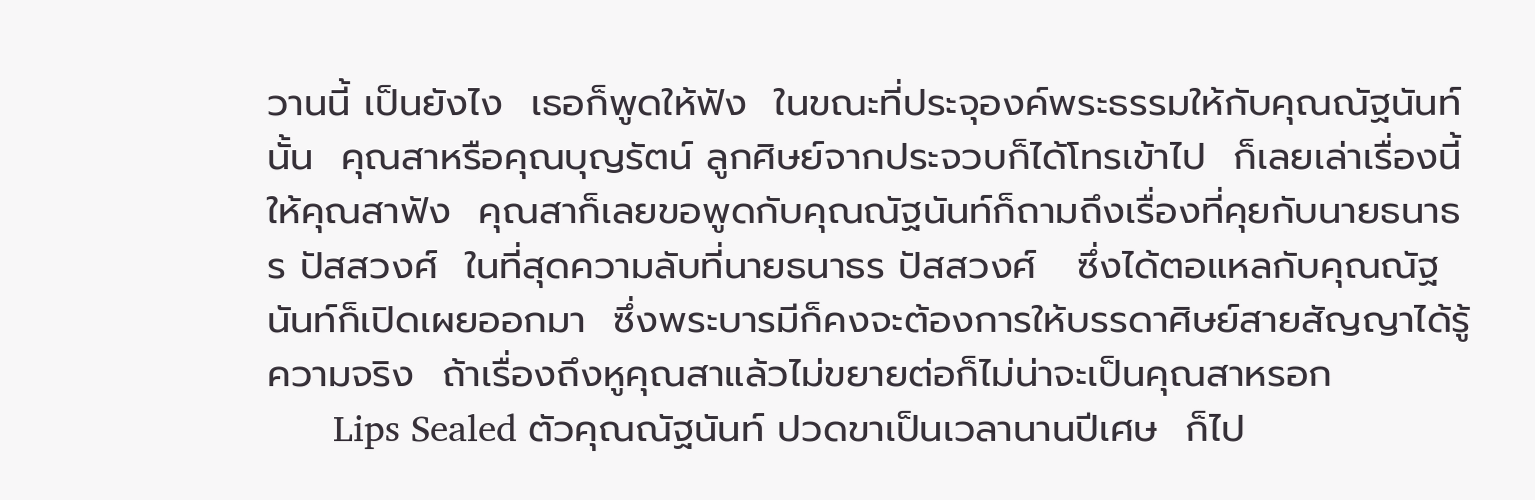วานนี้ เป็นยังไง  เธอก็พูดให้ฟัง  ในขณะที่ประจุองค์พระธรรมให้กับคุณณัฐนันท์นั้น  คุณสาหรือคุณบุญรัตน์ ลูกศิษย์จากประจวบก็ได้โทรเข้าไป  ก็เลยเล่าเรื่องนี้ให้คุณสาฟัง  คุณสาก็เลยขอพูดกับคุณณัฐนันท์ก็ถามถึงเรื่องที่คุยกับนายธนาธร ปัสสวงศ์  ในที่สุดความลับที่นายธนาธร ปัสสวงศ์   ซึ่งได้ตอแหลกับคุณณัฐนันท์ก็เปิดเผยออกมา  ซึ่งพระบารมีก็คงจะต้องการให้บรรดาศิษย์สายสัญญาได้รู้ความจริง  ถ้าเรื่องถึงหูคุณสาแล้วไม่ขยายต่อก็ไม่น่าจะเป็นคุณสาหรอก
      Lips Sealed ตัวคุณณัฐนันท์ ปวดขาเป็นเวลานานปีเศษ  ก็ไป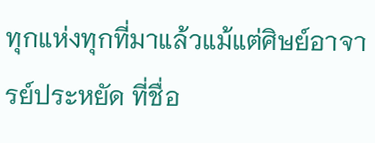ทุกแห่งทุกที่มาแล้วแม้แต่ศิษย์อาจารย์ประหยัด ที่ชื่อ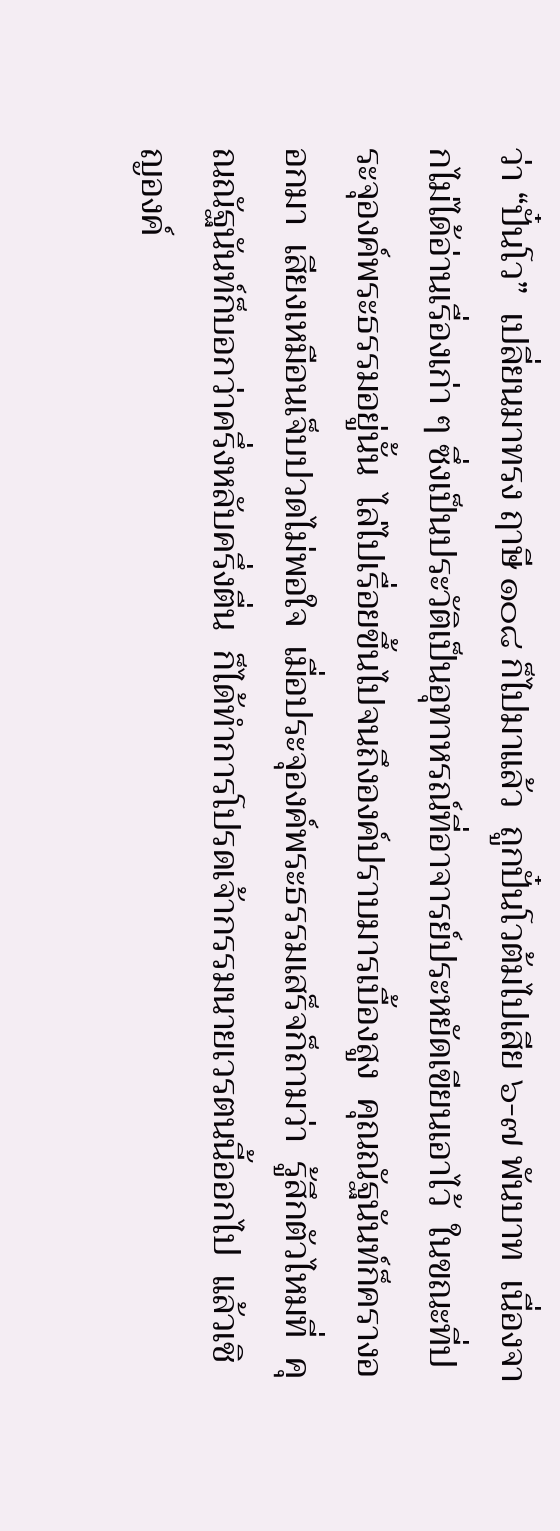ว่า “ปั๋นโว”  เปลี่ยนมาทรง ฤาษี ๑๐๘ ก็ไปมาแล้ว  ถูกปั๋นโวต้มไปเสีย ๖-๗ พันบาท  เนื่องจากไม่ได้อ่านเรื่องเก่า ๆ ซึ่งเป็นประวัติเป็นอุทาหรณ์ที่อาจารย์ประหยัดเขียนเอาไว้  ในขณะที่ประจุองค์พระธรรมอยู่นั้น  ไล่ไปเรื่อยขึ้นไปจนถึงองค์ปราบมารเบื้องสูง  คุณณัฐนันท์ก็ครางออกมา  เสียงเหมือนเจ็บปวดไม่พอใจ  เมื่อประจุองค์พระธรรมเสร็จก็ถามว่า  รู้สึกตัวไหมที่  คุณณัฐนันท์ก็บอกว่าครึ่งหลับครึ่งตื่น  ก็ได้ทำการโปรดเจ้ากรรมนายเวรตนนี้ออกไป  แล้วเชิญองค์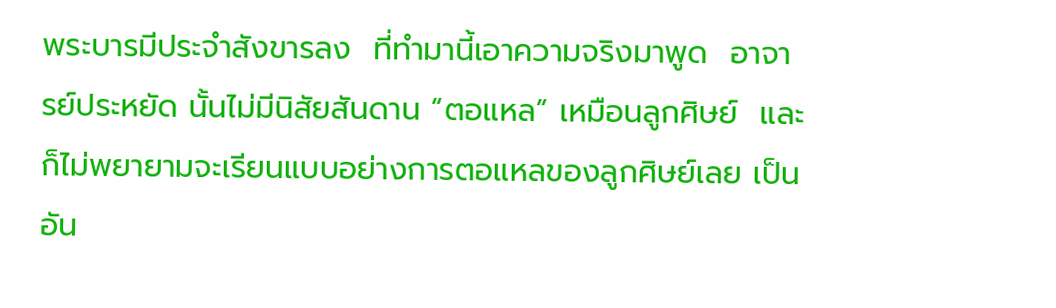พระบารมีประจำสังขารลง  ที่ทำมานี้เอาความจริงมาพูด  อาจารย์ประหยัด นั้นไม่มีนิสัยสันดาน “ตอแหล” เหมือนลูกศิษย์  และก็ไม่พยายามจะเรียนแบบอย่างการตอแหลของลูกศิษย์เลย เป็นอัน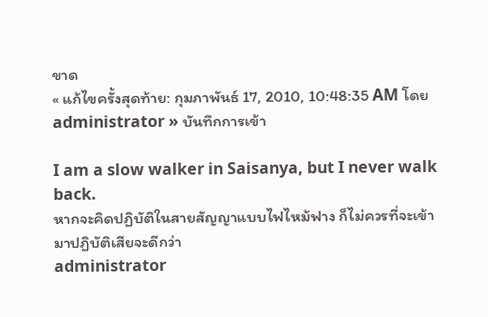ขาด
« แก้ไขครั้งสุดท้าย: กุมภาพันธ์ 17, 2010, 10:48:35 AM โดย administrator » บันทึกการเข้า

I am a slow walker in Saisanya, but I never walk back.
หากจะคิดปฏิบัติในสายสัญญาแบบไฟไหม้ฟาง ก็ไม่ควรที่จะเข้ามาปฏิบัติเสียจะดีกว่า
administrator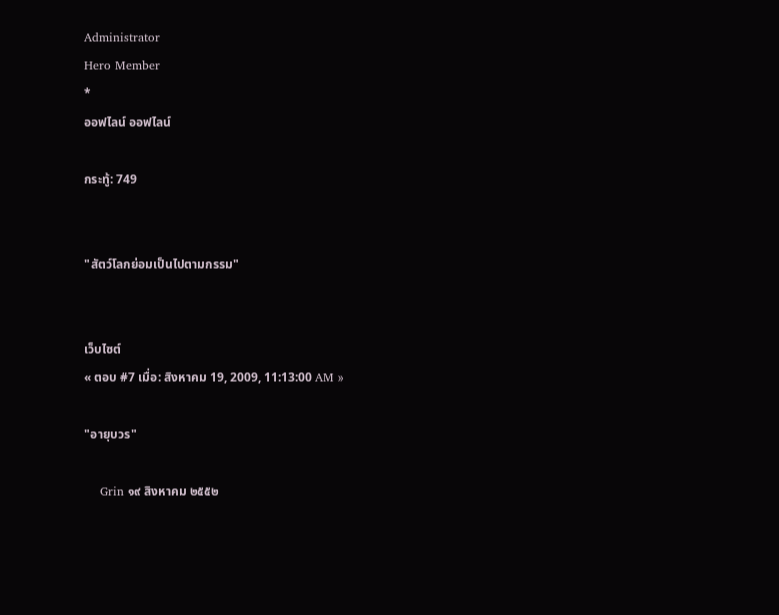Administrator
Hero Member
*
ออฟไลน์ ออฟไลน์

กระทู้: 749


"สัตว์โลกย่อมเป็นไปตามกรรม"


เว็บไซต์
« ตอบ #7 เมื่อ: สิงหาคม 19, 2009, 11:13:00 AM »

"อายุบวร"

    Grin ๑๙ สิงหาคม ๒๕๕๒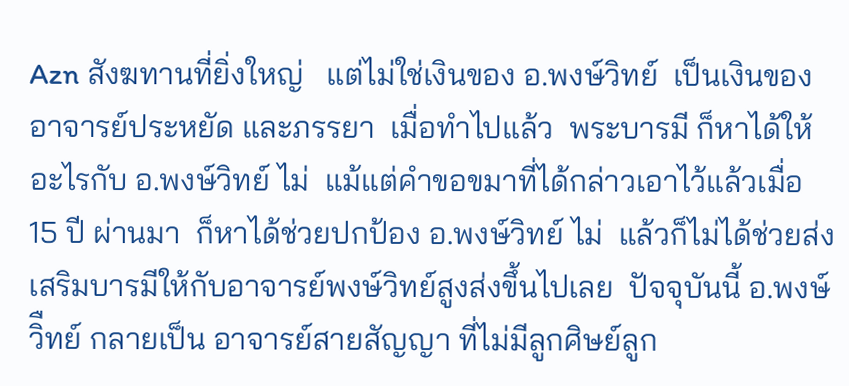Azn สังฆทานที่ยิ่งใหญ่   แต่ไม่ใช่เงินของ อ.พงษ์วิทย์  เป็นเงินของ อาจารย์ประหยัด และภรรยา  เมื่อทำไปแล้ว  พระบารมี ก็หาได้ให้ อะไรกับ อ.พงษ์วิทย์ ไม่  แม้แต่คำขอขมาที่ได้กล่าวเอาไว้แล้วเมื่อ 15 ปี ผ่านมา  ก็หาได้ช่วยปกป้อง อ.พงษ์วิทย์ ไม่  แล้วก็ไม่ได้ช่วยส่งเสริมบารมีให้กับอาจารย์พงษ์วิทย์สูงส่งขึ้นไปเลย  ปัจจุบันนี้ อ.พงษ์วิืทย์ กลายเป็น อาจารย์สายสัญญา ที่ไม่มีลูกศิษย์ลูก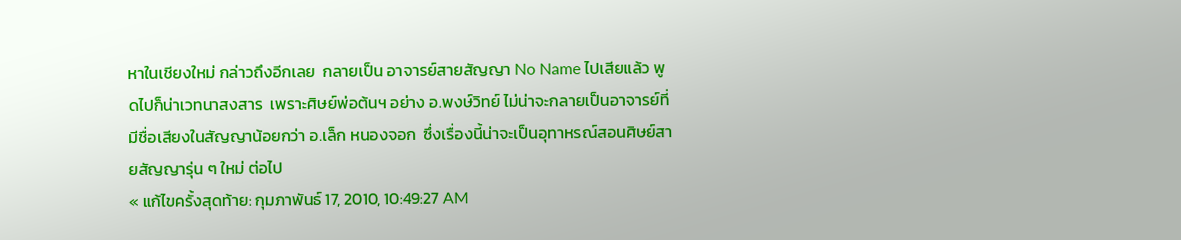หาในเชียงใหม่ กล่าวถึงอีกเลย  กลายเป็น อาจารย์สายสัญญา No Name ไปเสียแล้ว พูดไปก็น่าเวทนาสงสาร  เพราะศิษย์พ่อต้นฯ อย่าง อ.พงษ์วิทย์ ไม่น่าจะกลายเป็นอาจารย์ที่มีชื่อเสียงในสัญญาน้อยกว่า อ.เล็ก หนองจอก  ซึ่งเรื่องนี้น่าจะเป็นอุทาหรณ์สอนศิษย์สายสัญญารุ่น ๆ ใหม่ ต่อไป
« แก้ไขครั้งสุดท้าย: กุมภาพันธ์ 17, 2010, 10:49:27 AM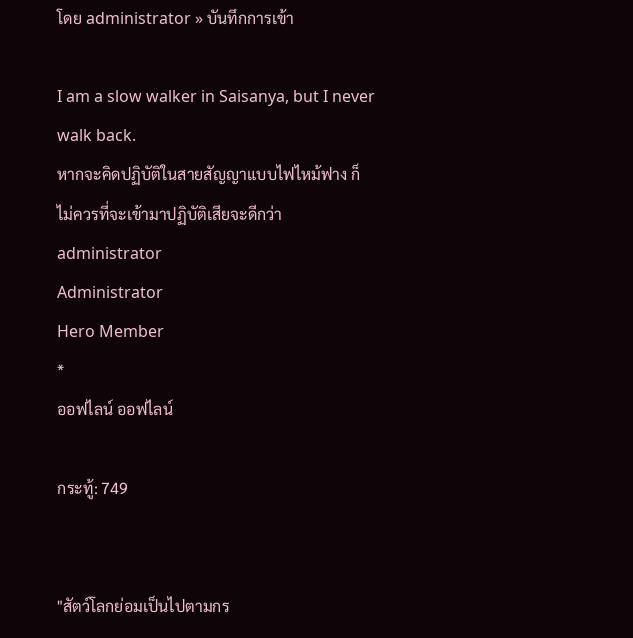โดย administrator » บันทึกการเข้า

I am a slow walker in Saisanya, but I never walk back.
หากจะคิดปฏิบัติในสายสัญญาแบบไฟไหม้ฟาง ก็ไม่ควรที่จะเข้ามาปฏิบัติเสียจะดีกว่า
administrator
Administrator
Hero Member
*
ออฟไลน์ ออฟไลน์

กระทู้: 749


"สัตว์โลกย่อมเป็นไปตามกร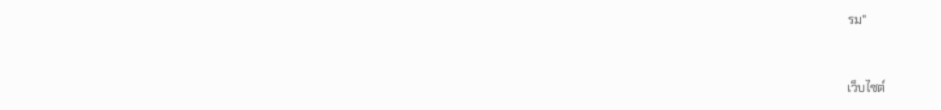รม"


เว็บไซต์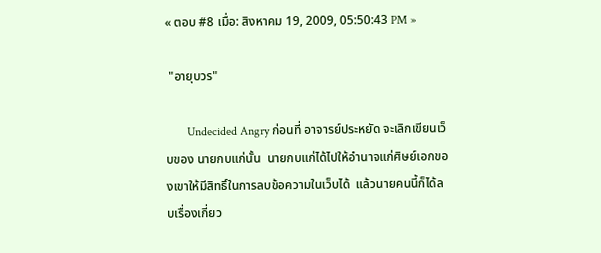« ตอบ #8 เมื่อ: สิงหาคม 19, 2009, 05:50:43 PM »

 "อายุบวร"

       Undecided Angry ก่อนที่ อาจารย์ประหยัด จะเลิกเขียนเว็บของ นายกบแก่นั้น  นายกบแก่ได้ไปให้อำนาจแก่ศิษย์เอกของเขาให้มีสิทธิ์ในการลบข้อความในเว็บได้  แล้วนายคนนี้ก็ได้ลบเรื่องเกี่ยว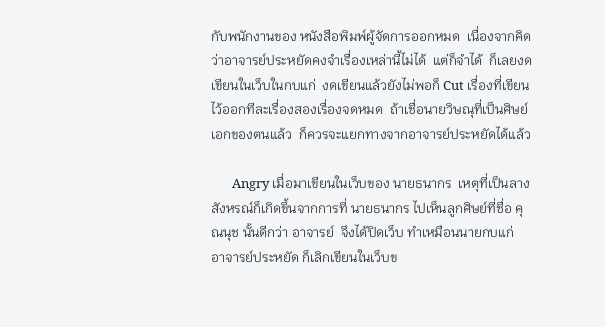กับพนักงานของ หนังสือพิมพ์ผู้จัดการออกหมด  เนื่องจากคิดว่าอาจารย์ประหยัดคงจำเรื่องเหล่านี้ไม่ได้  แต่ก็จำได้  ก็เลยงดเขียนในเว็บในกบแก่  งดเขียนแล้วยังไม่พอก็ Cut เรื่องที่เขียนไว้ออกทีละเรื่องสองเรื่องจดหมด  ถ้าเชื่อนายวิษณุที่เป็นศิษย์เอกของตนแล้ว  ก็ควรจะแยกทางจากอาจารย์ประหยัดได้แล้ว

       Angry เมื่อมาเขียนในเว็บของ นายธนากร  เหตุที่เป็นลางสังหรณ์ก็เกิดขึ้นจากการที่ นายธนากร ไปเห็นลูกศิษย์ที่ชื่อ คุณนุช นั้นดีกว่า อาจารย์  จึงได้ปิดเว็บ ทำเหมือนนายกบแก่  อาจารย์ประหยัด ก็เลิกเขียนในเว็บข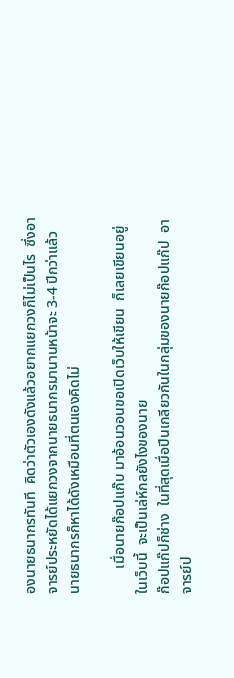องนายธนากรทันที  คิดว่าตัวเองดังแล้วอยากแยกวงก็ไม่เป็นไร  ซึ่งอาจารย์ประหยัดได้แยกวงจากนายธนากรมานานหน้าจะ 3-4 ปีกว่าแล้ว  นายธนากรก็หาได้ดังเหมือนที่ตนเองคิดไม่

       เมื่อนายก๊อปแก๊บ มาอ้อนวอนขอเปิดเว็บให้เขียน  ก็เลยเขียนอยู่ในเว็บนี้  จะเป็นเล่ห์กลยังไงของนาย
ก๊อปแก๊ปก็ช่าง  ในที่สุดเมื่อปีนเกลียวกันในกลุ่มของนายก๊อปแก๊ป  อาจารย์ป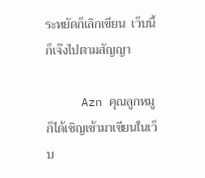ระหยัดก็เลิกเขียน  เว็บนี้ก็เจ๊งไปตามสัญญา

     Azn คุณลูกหมูก็ได้เชิญเข้ามาเขียนในเว็บ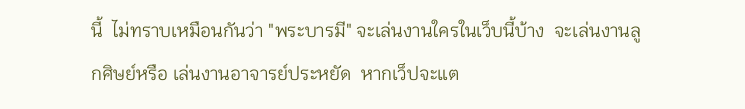นี้  ไม่ทราบเหมือนกันว่า "พระบารมี" จะเล่นงานใครในเว็บนี้บ้าง  จะเล่นงานลูกศิษย์หรือ เล่นงานอาจารย์ประหยัด  หากเว็ปจะแต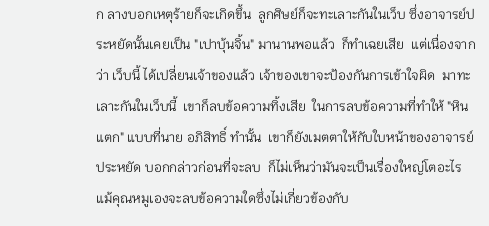ก ลางบอกเหตุร้ายก็จะเกิดขึ้น  ลูกศิษย์ก็จะทะเลาะกันในเว็บ ซึ่งอาจารย์ประหยัดนั้นเคยเป็น "เปาบุ้นจิ้น" มานานพอแล้ว  ก็ทำเฉยเสีย  แต่เนื่องจากว่า เว็บนี้ ได้เปลี่ยนเจ้าของแล้ว เจ้าของเขาจะป้องกันการเข้าใจผิด  มาทะเลาะกันในเว็บนี้  เขาก็ลบข้อความทิ้งเสีย  ในการลบข้อความที่ทำให้ "หินแตก" แบบที่นาย อภิสิทธิ์ ทำนั้น  เขาก็ยังเมตตาให้กับใบหน้าของอาจารย์ประหยัด บอกกล่าวก่อนที่จะลบ  ก็ไม่เห็นว่ามันจะเป็นเรื่องใหญ่โตอะไร  แม้คุณหมูเองจะลบข้อความใดซึ่งไม่เกี่ยวข้องกับ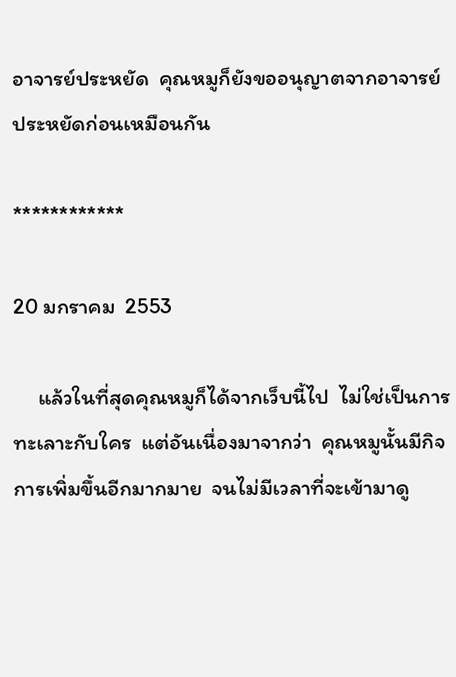อาจารย์ประหยัด  คุณหมูก็ยังขออนุญาตจากอาจารย์ประหยัดก่อนเหมือนกัน

************

20 มกราคม  2553

     แล้วในที่สุดคุณหมูก็ได้จากเว็บนี้ไป  ไม่ใช่เป็นการทะเลาะกับใคร  แต่อันเนื่องมาจากว่า  คุณหมูนั้นมีกิจการเพิ่มขึ้นอีกมากมาย  จนไม่มีเวลาที่จะเข้ามาดู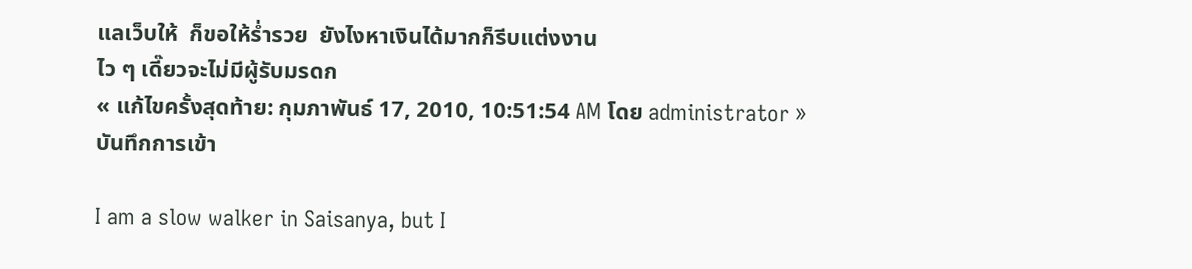แลเว็บให้  ก็ขอให้ร่ำรวย  ยังไงหาเงินได้มากก็รีบแต่งงาน
ไว ๆ เดี๊ยวจะไม่มีผู้รับมรดก
« แก้ไขครั้งสุดท้าย: กุมภาพันธ์ 17, 2010, 10:51:54 AM โดย administrator » บันทึกการเข้า

I am a slow walker in Saisanya, but I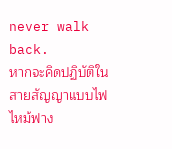never walk back.
หากจะคิดปฏิบัติในสายสัญญาแบบไฟไหม้ฟาง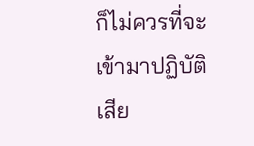ก็ไม่ควรที่จะเข้ามาปฏิบัติเสีย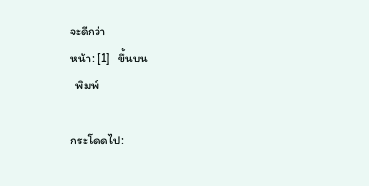จะดีกว่า
หน้า: [1]   ขึ้นบน
  พิมพ์

กระโดดไป: